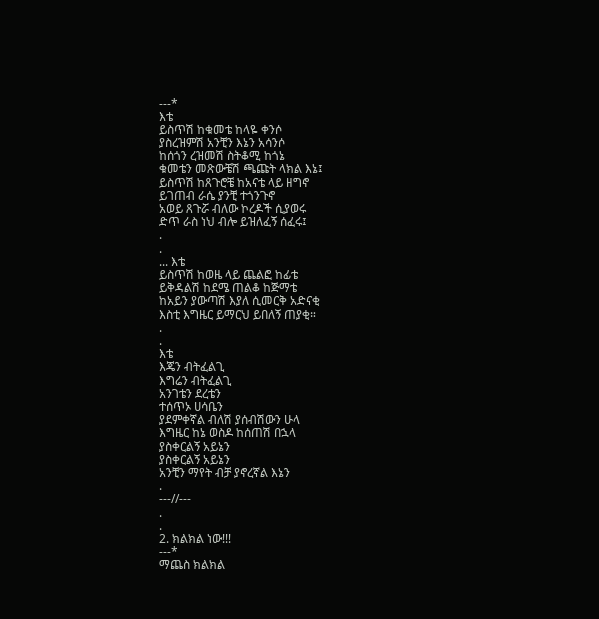---*
እቴ
ይስጥሽ ከቁመቴ ከላዬ ቀንሶ
ያስረዝምሽ አንቺን እኔን አሳንሶ
ከሰጎን ረዝመሽ ስትቆሚ ከጎኔ
ቁመቴን መጽውቼሽ ጫጩት ላክል እኔ፤
ይስጥሽ ከጸጉሮቼ ከአናቴ ላይ ዘግኖ
ይገጠብ ራሴ ያንቺ ተጎንጉኖ
አወይ ጸጉሯ ብለው ኮረዶች ሲያወሩ
ድጥ ራስ ነህ ብሎ ይዝለፈኝ ሰፈሩ፤
.
.
... እቴ
ይስጥሽ ከወዜ ላይ ጨልፎ ከፊቴ
ይቅዳልሽ ከደሜ ጠልቆ ከጅማቴ
ከአይን ያውጣሽ እያለ ሲመርቅ አድናቂ
እስቲ እግዜር ይማርህ ይበለኝ ጠያቂ።
.
.
እቴ
እጄን ብትፈልጊ
እግሬን ብትፈልጊ
አንገቴን ደረቴን
ተሰጥኦ ሀሳቤን
ያደምቀኛል ብለሽ ያሰብሽውን ሁላ
እግዜር ከኔ ወስዶ ከሰጠሽ በኋላ
ያስቀርልኝ አይኔን
ያስቀርልኝ አይኔን
አንቺን ማየት ብቻ ያኖረኛል እኔን
.
---//---
.
.
2. ክልክል ነው!!!
---*
ማጨስ ክልክል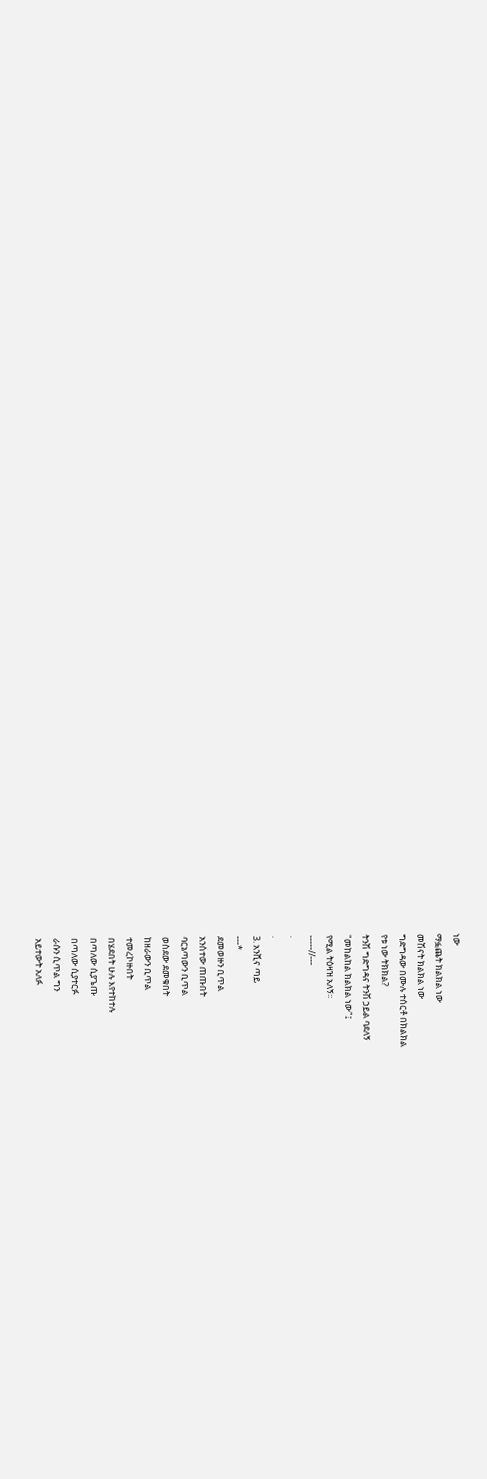ነው
ማፏጨት ክልክል ነው
መሽናት ክልክል ነው
ግድግዳው በሙሉ ተሰርቶ በክልክል
የቱ ነው ትክክል?
ትንሽ ግድግዳና ትንሽ ኃይል ባደለኝ
"መከልከል ክልክል ነው"፤
የሚል ትዕዛዝ አለኝ፡፡
-----//---
.
.
3. አንሺና ጣይ
---*
ደመወዙን ቢጥል
አንስተው ጠጡበት
ባርኔጣውን ቢጥል
ወስደው ደመቁበት
ከዘራውን ቢጥል
ተመረኮዙበት
በሄደበት ሁሉ እየተከተሉ
በጣለው ሲያጌጡ
በጣለው ሲያተርፉ
ራሱን ሲጥል ግን
አይተውት አለፉ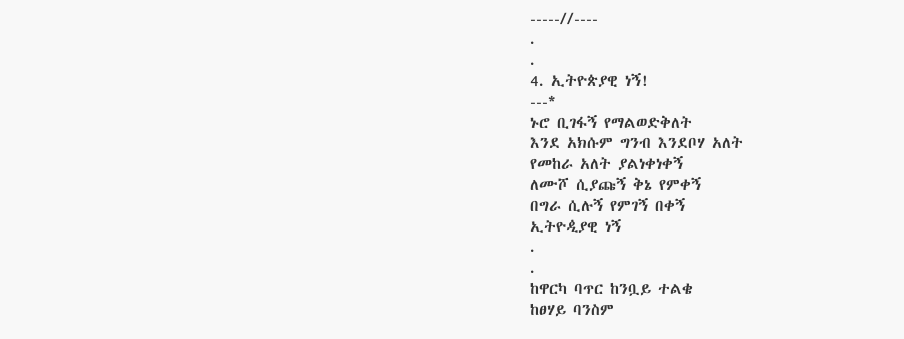-----//----
.
.
4. ኢትዮጵያዊ ነኝ!
---*
ኑሮ ቢገፋኝ የማልወድቅለት
እንደ አክሱም ግንብ እንደቦሃ አለት
የመከራ አለት ያልነቀነቀኝ
ለሙሾ ሲያጩኝ ቅኔ የምቀኝ
በግራ ሲሉኝ የምገኝ በቀኝ
ኢትዮዺያዊ ነኝ
.
.
ከዋርካ ባጥር ከንቧይ ተልቄ
ከፀሃይ ባንስም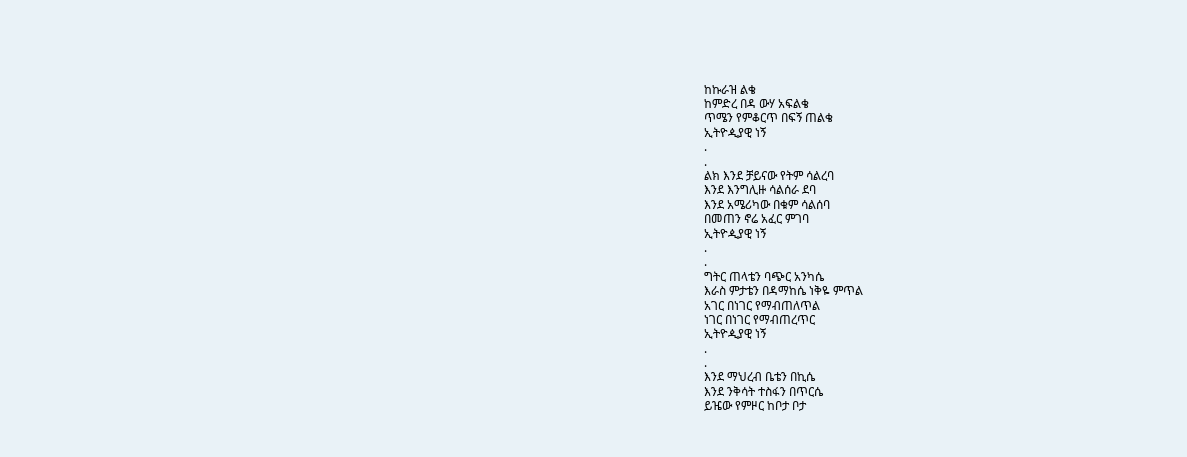ከኩራዝ ልቄ
ከምድረ በዳ ውሃ አፍልቄ
ጥሜን የምቆርጥ በፍኝ ጠልቄ
ኢትዮዺያዊ ነኝ
.
.
ልክ እንደ ቻይናው የትም ሳልረባ
እንደ እንግሊዙ ሳልሰራ ደባ
እንደ አሜሪካው በቁም ሳልሰባ
በመጠን ኖሬ አፈር ምገባ
ኢትዮዺያዊ ነኝ
.
.
ግትር ጠላቴን ባጭር አንካሴ
እራስ ምታቴን በዳማከሴ ነቅዬ ምጥል
አገር በነገር የማብጠለጥል
ነገር በነገር የማብጠረጥር
ኢትዮዺያዊ ነኝ
.
.
እንደ ማህረብ ቤቴን በኪሴ
እንደ ንቅሳት ተስፋን በጥርሴ
ይዤው የምዞር ከቦታ ቦታ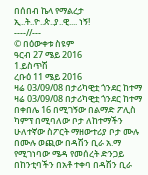በሰበብ ኬላ የማልረታ
ኢ..ት..ዮ..ጵ..ያ..ዊ.... ነኝ!
----//---
© በዕውቀቱ ስዩም
ዓርብ 27 ሜይ 2016
1.ይስጥሽ
ረቡዕ 11 ሜይ 2016
ዛሬ 03/09/08 በታሪካዊቷ ጎንደር ከተማ
ዛሬ 03/09/08 በታሪካዊቷ ጎንደር ከተማ በቀበሌ 16 በሚገኝው በልማድ ፖሊስ ካምፕ በሚባለው ቦታ ለከተማችን ሁለተኛው ስፖርት ማዘውተሪያ ቦታ ሙሉ በሙሉ ወጪው በዳሽን ቢራ አ.ማ የሚገነባው ሜዳ የመሰረት ድንጋይ በከንቲባችን በአቶ ተቀባ በዳሽን ቢራ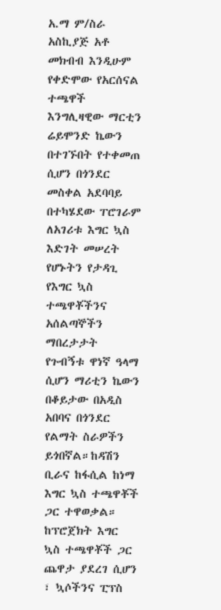አ.ማ ም/ስራ አስኪያጅ አቶ መክብብ እንዲሁም የቀድሞው የአርሰናል ተጫዋች እንግሊዛዊው ማርቲን ሬይሞንድ ኬውን በተገኙበት የተቀመጠ ሲሆን በጎንደር መስቀል አደባባይ በተካሄደው ፐሮገራም ለአገሪቱ እግር ኳስ እድገት መሠረት የሆኑትን የታዳጊ የእግር ኳስ ተጫዋቾችንና አሰልጣኞችን ማበረታታት የጉብኝቱ ዋነኛ ዓላማ ሲሆን ማሪቲን ኬውን በቆይታው በአዲስ አበባና በጎንደር የልማት ስራዎችን ይጎበኛል።ከዳሽን ቢራና ከፋሲል ከነማ እግር ኳስ ተጫዋቾች ጋር ተዋወቃል።
ከፕሮጀክት እግር ኳስ ተጫዋቾች ጋር ጨዋታ ያደረገ ሲሆን ፣ ኳሶችንና ፒፕስ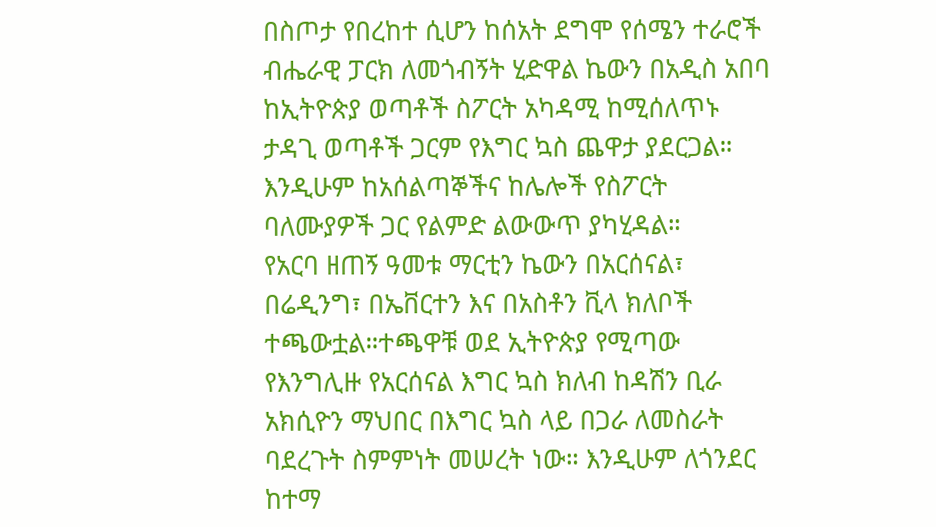በስጦታ የበረከተ ሲሆን ከሰአት ደግሞ የሰሜን ተራሮች ብሔራዊ ፓርክ ለመጎብኝት ሂድዋል ኬውን በአዲስ አበባ ከኢትዮጵያ ወጣቶች ስፖርት አካዳሚ ከሚሰለጥኑ ታዳጊ ወጣቶች ጋርም የእግር ኳስ ጨዋታ ያደርጋል።
እንዲሁም ከአሰልጣኞችና ከሌሎች የስፖርት ባለሙያዎች ጋር የልምድ ልውውጥ ያካሂዳል።
የአርባ ዘጠኝ ዓመቱ ማርቲን ኬውን በአርሰናል፣ በሬዲንግ፣ በኤቨርተን እና በአስቶን ቪላ ክለቦች ተጫውቷል።ተጫዋቹ ወደ ኢትዮጵያ የሚጣው የእንግሊዙ የአርሰናል እግር ኳስ ክለብ ከዳሽን ቢራ አክሲዮን ማህበር በእግር ኳስ ላይ በጋራ ለመስራት ባደረጉት ስምምነት መሠረት ነው። እንዲሁም ለጎንደር ከተማ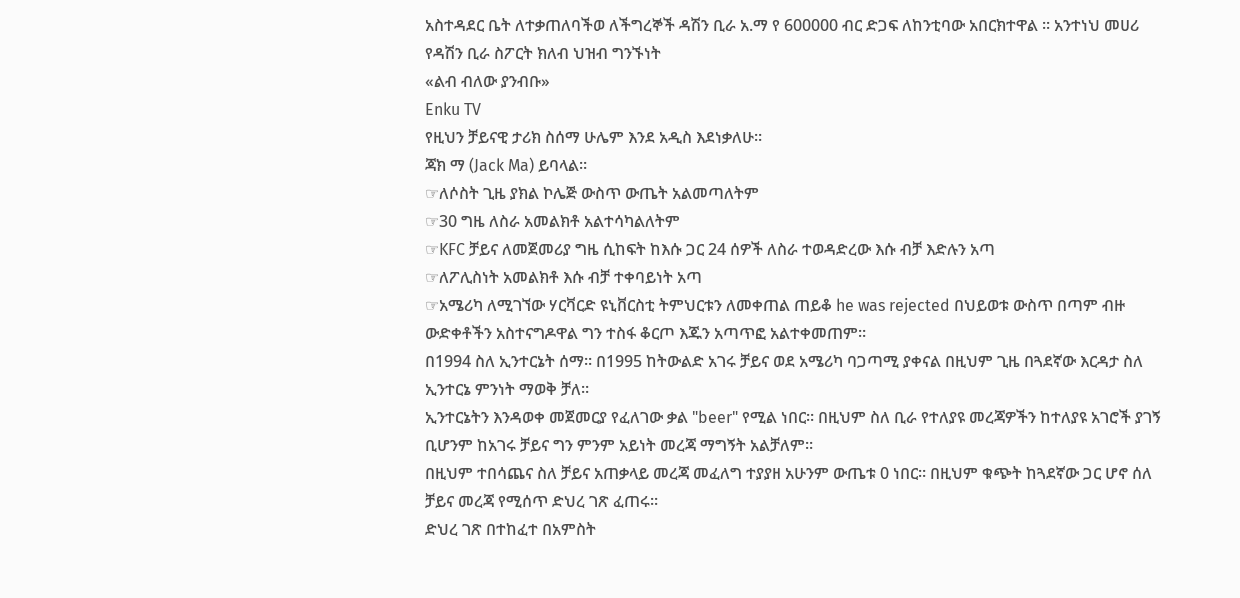አስተዳደር ቤት ለተቃጠለባችወ ለችግረኞች ዳሽን ቢራ አ.ማ የ 600000 ብር ድጋፍ ለከንቲባው አበርክተዋል ፡፡ አንተነህ መሀሪ የዳሽን ቢራ ስፖርት ክለብ ህዝብ ግንኙነት
«ልብ ብለው ያንብቡ»
Enku TV
የዚህን ቻይናዊ ታሪክ ስሰማ ሁሌም እንደ አዲስ እደነቃለሁ።
ጃክ ማ (Jack Ma) ይባላል።
☞ለሶስት ጊዜ ያክል ኮሌጅ ውስጥ ውጤት አልመጣለትም
☞30 ግዜ ለስራ አመልክቶ አልተሳካልለትም
☞KFC ቻይና ለመጀመሪያ ግዜ ሲከፍት ከእሱ ጋር 24 ሰዎች ለስራ ተወዳድረው እሱ ብቻ እድሉን አጣ
☞ለፖሊስነት አመልክቶ እሱ ብቻ ተቀባይነት አጣ
☞አሜሪካ ለሚገኘው ሃርቫርድ ዩኒቨርስቲ ትምህርቱን ለመቀጠል ጠይቆ he was rejected በህይወቱ ውስጥ በጣም ብዙ ውድቀቶችን አስተናግዶዋል ግን ተስፋ ቆርጦ እጁን አጣጥፎ አልተቀመጠም።
በ1994 ስለ ኢንተርኔት ሰማ። በ1995 ከትውልድ አገሩ ቻይና ወደ አሜሪካ ባጋጣሚ ያቀናል በዚህም ጊዜ በጓደኛው እርዳታ ስለ ኢንተርኔ ምንነት ማወቅ ቻለ።
ኢንተርኔትን እንዳወቀ መጀመርያ የፈለገው ቃል "beer" የሚል ነበር። በዚህም ስለ ቢራ የተለያዩ መረጃዎችን ከተለያዩ አገሮች ያገኝ ቢሆንም ከአገሩ ቻይና ግን ምንም አይነት መረጃ ማግኝት አልቻለም።
በዚህም ተበሳጨና ስለ ቻይና አጠቃላይ መረጃ መፈለግ ተያያዘ አሁንም ውጤቱ 0 ነበር። በዚህም ቁጭት ከጓደኛው ጋር ሆኖ ሰለ ቻይና መረጃ የሚሰጥ ድህረ ገጽ ፈጠሩ፡፡
ድህረ ገጽ በተከፈተ በአምስት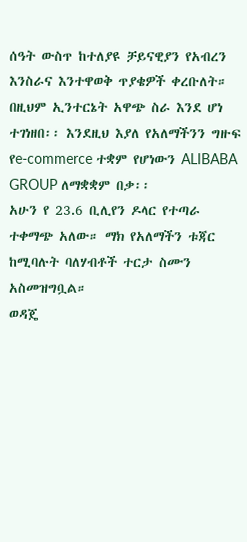ሰዓት ውስጥ ከተለያዩ ቻይናዊያን የአብረን እንስራና እንተዋወቅ ጥያቄዎች ቀረቡለት።
በዚህም ኢንተርኔት አዋጭ ስራ እንደ ሆነ ተገነዘበ፡፡ እንደዚህ እያለ የአለማችንን ግዙፍ የe-commerce ተቋም የሆነውን ALIBABA GROUP ለማቋቋም በቃ፡፡
አሁን የ 23.6 ቢሊየን ዶላር የተጣራ ተቀማጭ አለው። ማክ የአለማችን ቱጃር ከሚባሉት ባለሃብቶች ተርታ ስሙን አስመዝግቧል።
ወዳጄ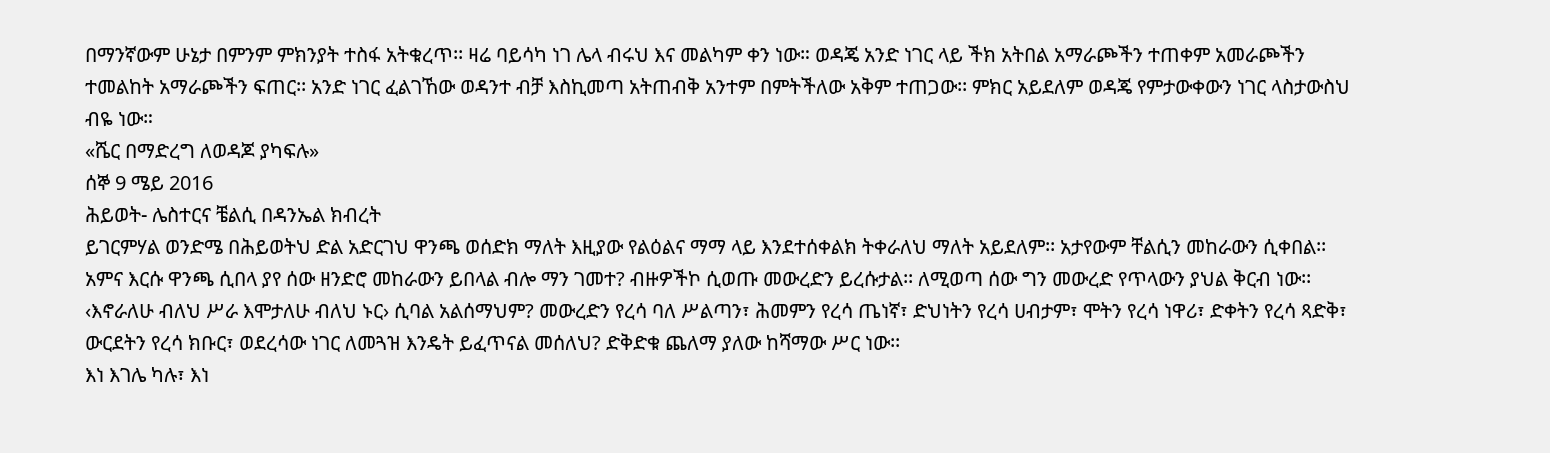በማንኛውም ሁኔታ በምንም ምክንያት ተስፋ አትቁረጥ፡፡ ዛሬ ባይሳካ ነገ ሌላ ብሩህ እና መልካም ቀን ነው። ወዳጄ አንድ ነገር ላይ ችክ አትበል አማራጮችን ተጠቀም አመራጮችን ተመልከት አማራጮችን ፍጠር፡፡ አንድ ነገር ፈልገኸው ወዳንተ ብቻ እስኪመጣ አትጠብቅ አንተም በምትችለው አቅም ተጠጋው፡፡ ምክር አይደለም ወዳጄ የምታውቀውን ነገር ላስታውስህ ብዬ ነው።
«ሼር በማድረግ ለወዳጆ ያካፍሉ»
ሰኞ 9 ሜይ 2016
ሕይወት- ሌስተርና ቼልሲ በዳንኤል ክብረት
ይገርምሃል ወንድሜ በሕይወትህ ድል አድርገህ ዋንጫ ወሰድክ ማለት እዚያው የልዕልና ማማ ላይ እንደተሰቀልክ ትቀራለህ ማለት አይደለም፡፡ አታየውም ቸልሲን መከራውን ሲቀበል፡፡ አምና እርሱ ዋንጫ ሲበላ ያየ ሰው ዘንድሮ መከራውን ይበላል ብሎ ማን ገመተ? ብዙዎችኮ ሲወጡ መውረድን ይረሱታል፡፡ ለሚወጣ ሰው ግን መውረድ የጥላውን ያህል ቅርብ ነው፡፡ ‹እኖራለሁ ብለህ ሥራ እሞታለሁ ብለህ ኑር› ሲባል አልሰማህም? መውረድን የረሳ ባለ ሥልጣን፣ ሕመምን የረሳ ጤነኛ፣ ድህነትን የረሳ ሀብታም፣ ሞትን የረሳ ነዋሪ፣ ድቀትን የረሳ ጻድቅ፣ ውርደትን የረሳ ክቡር፣ ወደረሳው ነገር ለመጓዝ እንዴት ይፈጥናል መሰለህ? ድቅድቁ ጨለማ ያለው ከሻማው ሥር ነው፡፡
እነ እገሌ ካሉ፣ እነ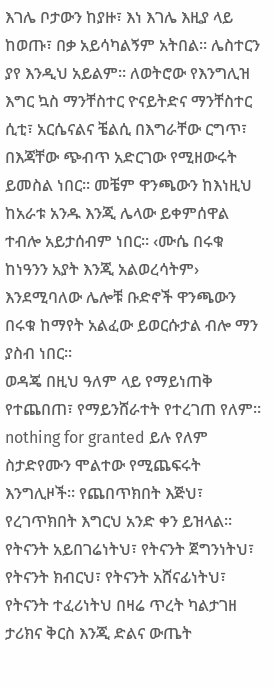እገሌ ቦታውን ከያዙ፣ እነ እገሌ እዚያ ላይ ከወጡ፣ በቃ አይሳካልኝም አትበል፡፡ ሌስተርን ያየ እንዲህ አይልም፡፡ ለወትሮው የእንግሊዝ እግር ኳስ ማንቸስተር ዮናይትድና ማንቸስተር ሲቲ፣ አርሴናልና ቼልሲ በእግራቸው ርግጥ፣ በእጃቸው ጭብጥ አድርገው የሚዘውሩት ይመስል ነበር፡፡ መቼም ዋንጫውን ከእነዚህ ከአራቱ አንዱ እንጂ ሌላው ይቀምሰዋል ተብሎ አይታሰብም ነበር፡፡ ‹ሙሴ በሩቁ ከነዓንን አያት እንጂ አልወረሳትም› እንደሚባለው ሌሎቹ ቡድኖች ዋንጫውን በሩቁ ከማየት አልፈው ይወርሱታል ብሎ ማን ያስብ ነበር፡፡
ወዳጄ በዚህ ዓለም ላይ የማይነጠቅ የተጨበጠ፣ የማይንሸራተት የተረገጠ የለም፡፡ nothing for granted ይሉ የለም ስታድየሙን ሞልተው የሚጨፍሩት እንግሊዞች፡፡ የጨበጥክበት እጅህ፣ የረገጥክበት እግርህ አንድ ቀን ይዝላል፡፡ የትናንት አይበገሬነትህ፣ የትናንት ጀግንነትህ፣ የትናንት ክብርህ፣ የትናንት አሸናፊነትህ፣ የትናንት ተፈሪነትህ በዛሬ ጥረት ካልታገዘ ታሪክና ቅርስ እንጂ ድልና ውጤት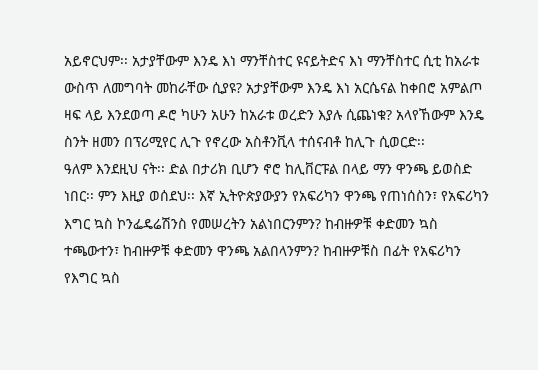አይኖርህም፡፡ አታያቸውም እንዴ እነ ማንቸስተር ዩናይትድና እነ ማንቸስተር ሲቲ ከአራቱ ውስጥ ለመግባት መከራቸው ሲያዩ? አታያቸውም እንዴ እነ አርሴናል ከቀበሮ አምልጦ ዛፍ ላይ እንደወጣ ዶሮ ካሁን አሁን ከአራቱ ወረድን እያሉ ሲጨነቁ? አላየኸውም እንዴ ስንት ዘመን በፕሪሚየር ሊጉ የኖረው አስቶንቪላ ተሰናብቶ ከሊጉ ሲወርድ፡፡
ዓለም እንደዚህ ናት፡፡ ድል በታሪክ ቢሆን ኖሮ ከሊቨርፑል በላይ ማን ዋንጫ ይወስድ ነበር፡፡ ምን እዚያ ወሰደህ፡፡ እኛ ኢትዮጵያውያን የአፍሪካን ዋንጫ የጠነሰስን፣ የአፍሪካን እግር ኳስ ኮንፌዴሬሽንስ የመሠረትን አልነበርንምን? ከብዙዎቹ ቀድመን ኳስ ተጫውተን፣ ከብዙዎቹ ቀድመን ዋንጫ አልበላንምን? ከብዙዎቹስ በፊት የአፍሪካን የእግር ኳስ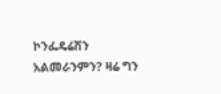ኮንፌዴሬሽን አልመራንምን? ዛሬ ግን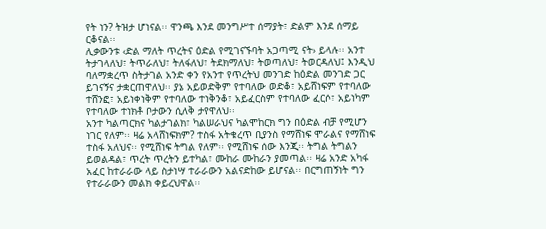የት ነን? ትዝታ ሆነናል፡፡ ዋንጫ እንደ መንግሥተ ሰማያት፣ ድልም እንደ ሰማይ ርቆናል፡፡
ሊቃውንቱ ‹ድል ማለት ጥረትና ዕድል የሚገናኙባት አጋጣሚ ናት› ይላሉ፡፡ አንተ ትታገላለህ፣ ትጥራለህ፣ ትለፋለህ፣ ትደክማለህ፣ ትወጣለህ፣ ትወርዳለህ፤ እንዲህ ባለማቋረጥ ስትታገል አንድ ቀን የአንተ የጥረትህ መንገድ ከዕድል መንገድ ጋር ይገናኝና ታቋርጠዋለህ፡፡ ያኔ አይወድቅም የተባለው ወድቆ፣ አይሸነፍም የተባለው ተሸንፎ፣ አይነቀነቅም የተባለው ተነቅንቆ፣ አይፈርስም የተባለው ፈርሶ፣ አይነካም የተባለው ተነክቶ ቦታውን ሲለቅ ታየዋለህ፡፡
አንተ ካልጣርክና ካልታገልክ፣ ካልሠራህና ካልሞከርክ ግን በዕድል ብቻ የሚሆን ነገር የለም፡፡ ዛሬ አላሸነፍክም? ተስፋ አትቁረጥ ቢያንስ የማሸነፍ ሞራልና የማሸነፍ ተስፋ አለህና፡፡ የሚሸነፍ ትግል የለም፡፡ የሚሸነፍ ሰው እንጂ፡፡ ትግል ትግልን ይወልዳል፣ ጥረት ጥረትን ይተካል፣ ሙከራ ሙከራን ያመጣል፡፡ ዛሬ አንድ አካፋ አፈር ከተራራው ላይ ስታነሣ ተራራውን አልናድከው ይሆናል፡፡ በርግጠኝነት ግን የተራራውን መልክ ቀይረህዋል፡፡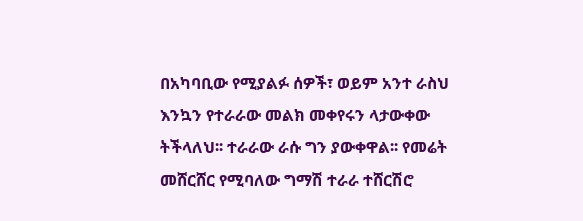በአካባቢው የሚያልፉ ሰዎች፣ ወይም አንተ ራስህ እንኳን የተራራው መልክ መቀየሩን ላታውቀው ትችላለህ፡፡ ተራራው ራሱ ግን ያውቀዋል፡፡ የመሬት መሸርሸር የሚባለው ግማሽ ተራራ ተሸርሽሮ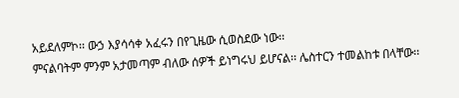አይደለምኮ፡፡ ውኃ እያሳሳቀ አፈሩን በየጊዜው ሲወስደው ነው፡፡
ምናልባትም ምንም አታመጣም ብለው ሰዎች ይነግሩህ ይሆናል፡፡ ሌስተርን ተመልከቱ በላቸው፡፡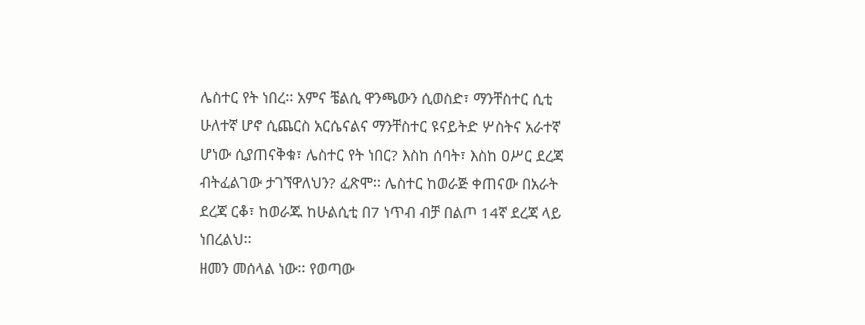ሌስተር የት ነበረ፡፡ አምና ቼልሲ ዋንጫውን ሲወስድ፣ ማንቸስተር ሲቲ ሁለተኛ ሆኖ ሲጨርስ አርሴናልና ማንቸስተር ዩናይትድ ሦስትና አራተኛ ሆነው ሲያጠናቅቁ፣ ሌስተር የት ነበር? እስከ ሰባት፣ እስከ ዐሥር ደረጃ ብትፈልገው ታገኘዋለህን? ፈጽሞ፡፡ ሌስተር ከወራጅ ቀጠናው በአራት ደረጃ ርቆ፣ ከወራጁ ከሁልሲቲ በ7 ነጥብ ብቻ በልጦ 14ኛ ደረጃ ላይ ነበረልህ፡፡
ዘመን መሰላል ነው፡፡ የወጣው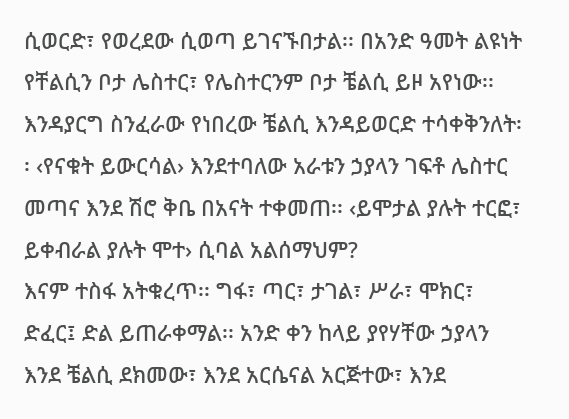ሲወርድ፣ የወረደው ሲወጣ ይገናኙበታል፡፡ በአንድ ዓመት ልዩነት የቸልሲን ቦታ ሌስተር፣ የሌስተርንም ቦታ ቼልሲ ይዞ አየነው፡፡ እንዳያርግ ስንፈራው የነበረው ቼልሲ እንዳይወርድ ተሳቀቅንለት፡፡ ‹የናቁት ይውርሳል› እንደተባለው አራቱን ኃያላን ገፍቶ ሌስተር መጣና እንደ ሽሮ ቅቤ በአናት ተቀመጠ፡፡ ‹ይሞታል ያሉት ተርፎ፣ ይቀብራል ያሉት ሞተ› ሲባል አልሰማህም?
እናም ተስፋ አትቁረጥ፡፡ ግፋ፣ ጣር፣ ታገል፣ ሥራ፣ ሞክር፣ ድፈር፤ ድል ይጠራቀማል፡፡ አንድ ቀን ከላይ ያየሃቸው ኃያላን እንደ ቼልሲ ደክመው፣ እንደ አርሴናል አርጅተው፣ እንደ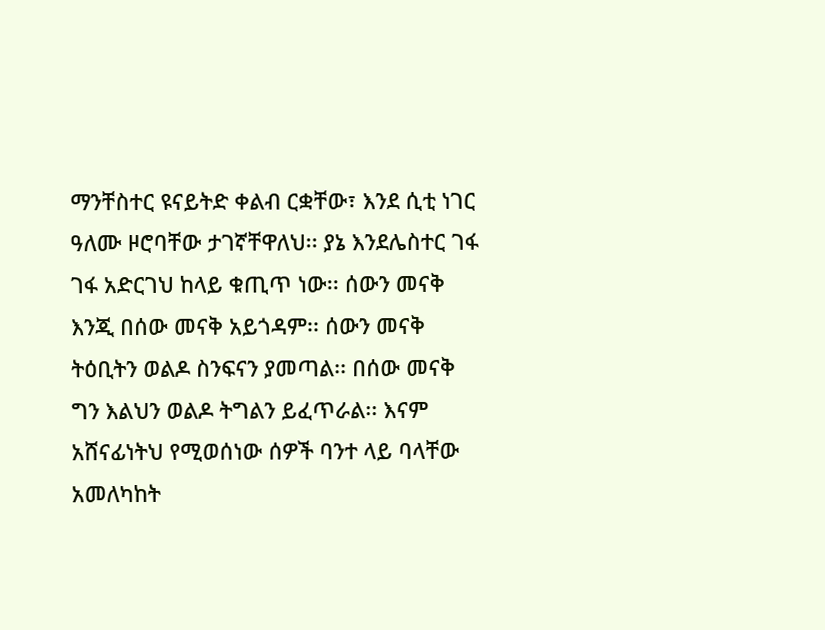ማንቸስተር ዩናይትድ ቀልብ ርቋቸው፣ እንደ ሲቲ ነገር ዓለሙ ዞሮባቸው ታገኛቸዋለህ፡፡ ያኔ እንደሌስተር ገፋ ገፋ አድርገህ ከላይ ቁጢጥ ነው፡፡ ሰውን መናቅ እንጂ በሰው መናቅ አይጎዳም፡፡ ሰውን መናቅ ትዕቢትን ወልዶ ስንፍናን ያመጣል፡፡ በሰው መናቅ ግን እልህን ወልዶ ትግልን ይፈጥራል፡፡ እናም አሸናፊነትህ የሚወሰነው ሰዎች ባንተ ላይ ባላቸው አመለካከት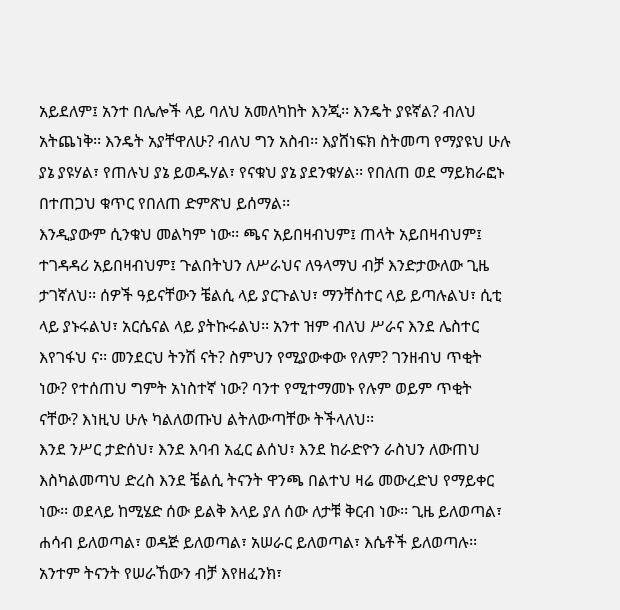አይደለም፤ አንተ በሌሎች ላይ ባለህ አመለካከት እንጂ፡፡ እንዴት ያዩኛል? ብለህ አትጨነቅ፡፡ እንዴት አያቸዋለሁ? ብለህ ግን አስብ፡፡ እያሸነፍክ ስትመጣ የማያዩህ ሁሉ ያኔ ያዩሃል፣ የጠሉህ ያኔ ይወዱሃል፣ የናቁህ ያኔ ያደንቁሃል፡፡ የበለጠ ወደ ማይክራፎኑ በተጠጋህ ቁጥር የበለጠ ድምጽህ ይሰማል፡፡
እንዲያውም ሲንቁህ መልካም ነው፡፡ ጫና አይበዛብህም፤ ጠላት አይበዛብህም፤ ተገዳዳሪ አይበዛብህም፤ ጉልበትህን ለሥራህና ለዓላማህ ብቻ እንድታውለው ጊዜ ታገኛለህ፡፡ ሰዎች ዓይናቸውን ቼልሲ ላይ ያርጉልህ፣ ማንቸስተር ላይ ይጣሉልህ፣ ሲቲ ላይ ያኑሩልህ፣ አርሴናል ላይ ያትኩሩልህ፡፡ አንተ ዝም ብለህ ሥራና እንደ ሌስተር እየገፋህ ና፡፡ መንደርህ ትንሽ ናት? ስምህን የሚያውቀው የለም? ገንዘብህ ጥቂት ነው? የተሰጠህ ግምት አነስተኛ ነው? ባንተ የሚተማመኑ የሉም ወይም ጥቂት ናቸው? እነዚህ ሁሉ ካልለወጡህ ልትለውጣቸው ትችላለህ፡፡
እንደ ንሥር ታድሰህ፣ እንደ እባብ አፈር ልሰህ፣ እንደ ከራድዮን ራስህን ለውጠህ እስካልመጣህ ድረስ እንደ ቼልሲ ትናንት ዋንጫ በልተህ ዛሬ መውረድህ የማይቀር ነው፡፡ ወደላይ ከሚሄድ ሰው ይልቅ እላይ ያለ ሰው ለታቹ ቅርብ ነው፡፡ ጊዜ ይለወጣል፣ ሐሳብ ይለወጣል፣ ወዳጅ ይለወጣል፣ አሠራር ይለወጣል፣ እሴቶች ይለወጣሉ፡፡ አንተም ትናንት የሠራኸውን ብቻ እየዘፈንክ፣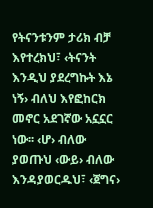የትናንቱንም ታሪክ ብቻ እየተረክህ፣ ‹ትናንት እንዲህ ያደረግኩት እኔ ነኝ› ብለህ እየፎከርክ መኖር አደገኛው አኗኗር ነው፡፡ ‹ሆ› ብለው ያወጡህ ‹ውይ› ብለው እንዳያወርዱህ፣ ‹ጀግና›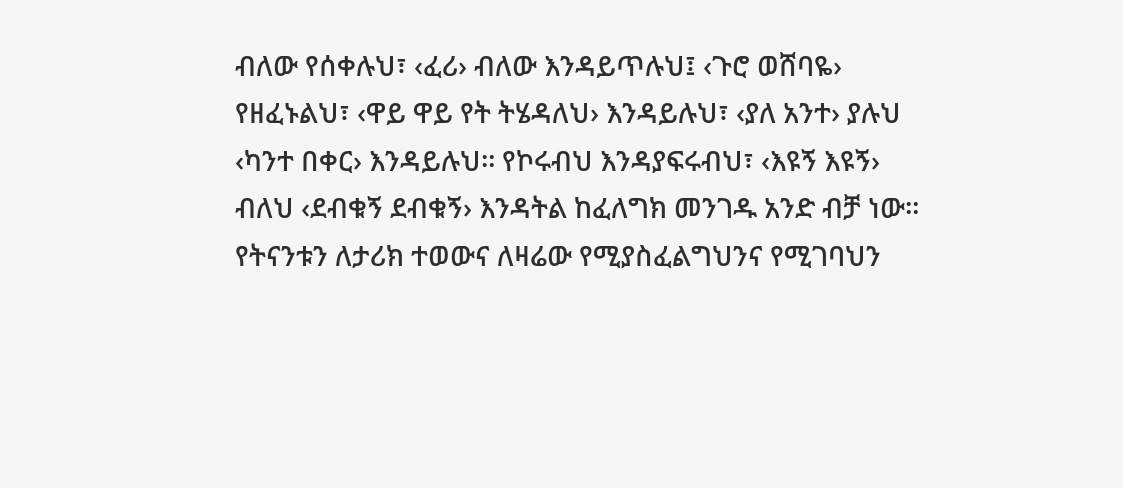ብለው የሰቀሉህ፣ ‹ፈሪ› ብለው እንዳይጥሉህ፤ ‹ጉሮ ወሸባዬ› የዘፈኑልህ፣ ‹ዋይ ዋይ የት ትሄዳለህ› እንዳይሉህ፣ ‹ያለ አንተ› ያሉህ ‹ካንተ በቀር› እንዳይሉህ፡፡ የኮሩብህ እንዳያፍሩብህ፣ ‹እዩኝ እዩኝ› ብለህ ‹ደብቁኝ ደብቁኝ› እንዳትል ከፈለግክ መንገዱ አንድ ብቻ ነው፡፡ የትናንቱን ለታሪክ ተወውና ለዛሬው የሚያስፈልግህንና የሚገባህን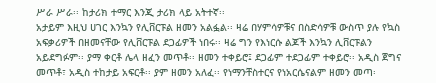ሥራ ሥራ፡፡ ከታሪክ ተማር እንጂ ታሪክ ላይ አትተኛ፡፡
አታይም እዚህ ሀገር እንኳን የሊቨርፑል ዘመን አልፏል፡፡ ዛሬ በሃምሳዎቹና በስድሳዎቹ ውስጥ ያሉ የኳስ አፍቃሪዎች በዘመናቸው የሊቨርፑል ደጋፊዎች ነበሩ፡፡ ዛሬ ግን የእነርሱ ልጆች እንኳን ሊቨርፑልን አይደግፉም፡፡ ያማ ቀርቶ ሌላ ዘፈን መጥቶ፡፡ ዘመን ተቀይሮ፤ ደጋፊም ተደጋፊም ተቀይሮ፡፡ አዲስ ጀግና መጥቶ፣ አዲስ ተከታይ አፍርቶ፡፡ ያም ዘመን አለፈ፡፡ የነማንቸስተርና የነአርሴናልም ዘመን መጣ፡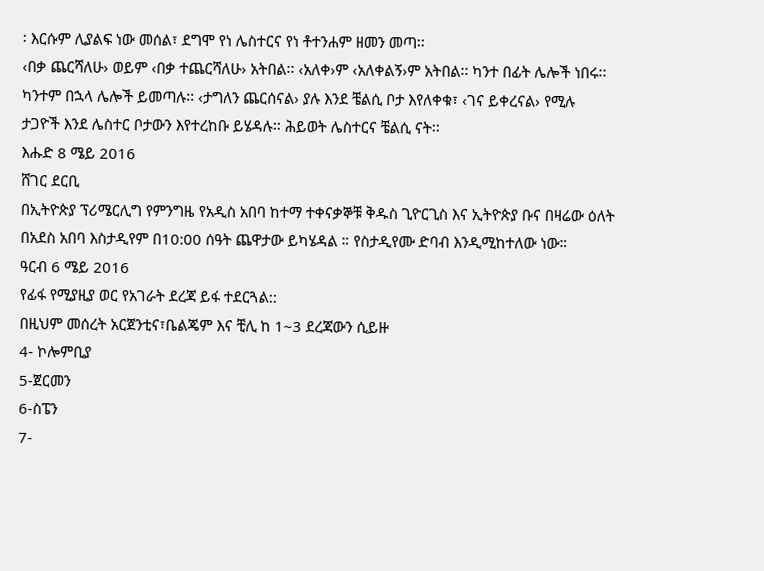፡ እርሱም ሊያልፍ ነው መሰል፣ ደግሞ የነ ሌስተርና የነ ቶተንሐም ዘመን መጣ፡፡
‹በቃ ጨርሻለሁ› ወይም ‹በቃ ተጨርሻለሁ› አትበል፡፡ ‹አለቀ›ም ‹አለቀልኝ›ም አትበል፡፡ ካንተ በፊት ሌሎች ነበሩ፡፡ ካንተም በኋላ ሌሎች ይመጣሉ፡፡ ‹ታግለን ጨርሰናል› ያሉ እንደ ቼልሲ ቦታ እየለቀቁ፣ ‹ገና ይቀረናል› የሚሉ ታጋዮች እንደ ሌስተር ቦታውን እየተረከቡ ይሄዳሉ፡፡ ሕይወት ሌስተርና ቼልሲ ናት፡፡
እሑድ 8 ሜይ 2016
ሸገር ደርቢ
በኢትዮጵያ ፕሪሜርሊግ የምንግዜ የአዲስ አበባ ከተማ ተቀናቃኞቹ ቅዱስ ጊዮርጊስ እና ኢትዮጵያ ቡና በዛሬው ዕለት በአደስ አበባ እስታዲየም በ10:00 ሰዓት ጨዋታው ይካሄዳል ። የስታዲየሙ ድባብ እንዲሚከተለው ነው።
ዓርብ 6 ሜይ 2016
የፊፋ የሚያዚያ ወር የአገራት ደረጃ ይፋ ተደርጓል::
በዚህም መሰረት አርጀንቲና፣ቤልጄም እና ቺሊ ከ 1~3 ደረጃውን ሲይዙ
4- ኮሎምቢያ
5-ጀርመን
6-ስፔን
7-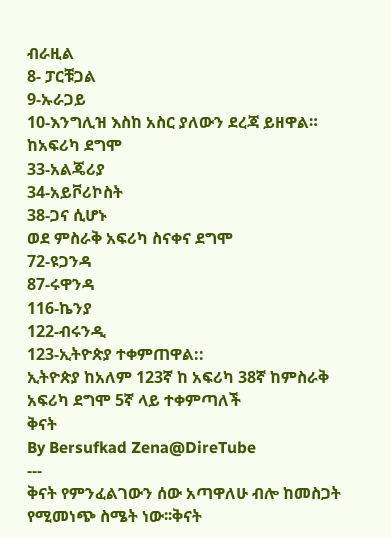ብራዚል
8- ፓርቹጋል
9-ኡራጋይ
10-እንግሊዝ እስከ አስር ያለውን ደረጃ ይዘዋል።
ከአፍሪካ ደግሞ
33-አልጄሪያ
34-አይቮሪኮስት
38-ጋና ሲሆኑ
ወደ ምስራቅ አፍሪካ ስናቀና ደግሞ
72-ዩጋንዳ
87-ሩዋንዳ
116-ኬንያ
122-ብሩንዲ
123-ኢትዮጵያ ተቀምጠዋል::
ኢትዮጵያ ከአለም 123ኛ ከ አፍሪካ 38ኛ ከምስራቅ አፍሪካ ደግሞ 5ኛ ላይ ተቀምጣለች
ቅናት
By Bersufkad Zena@DireTube
---
ቅናት የምንፈልገውን ሰው አጣዋለሁ ብሎ ከመስጋት
የሚመነጭ ስሜት ነው፡፡ቅናት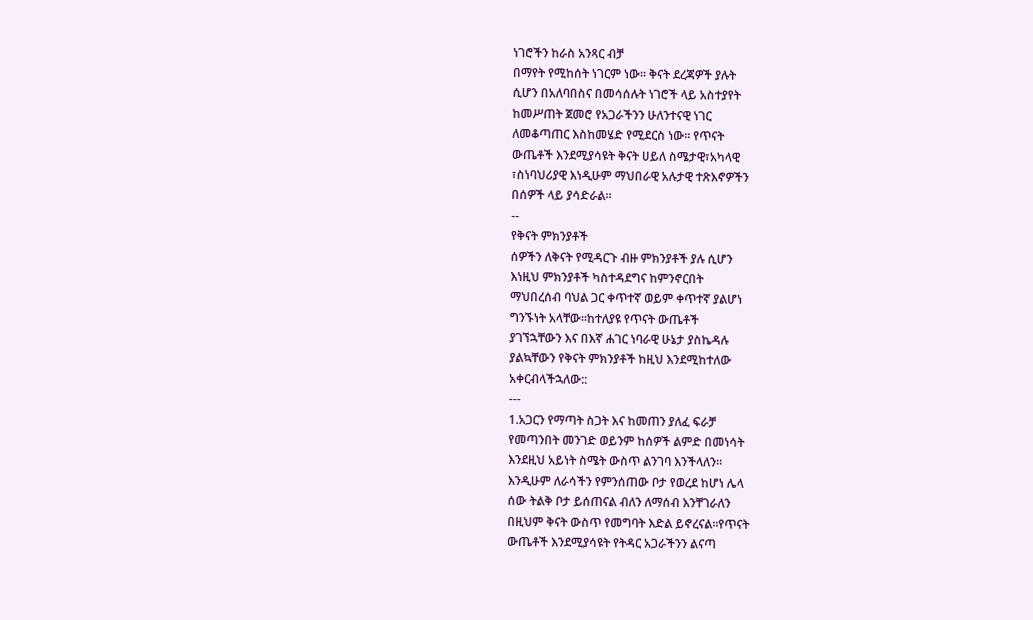ነገሮችን ከራስ አንጻር ብቻ
በማየት የሚከሰት ነገርም ነው፡፡ ቅናት ደረጃዎች ያሉት
ሲሆን በአለባበስና በመሳሰሉት ነገሮች ላይ አስተያየት
ከመሥጠት ጀመሮ የአጋራችንን ሁለንተናዊ ነገር
ለመቆጣጠር እስከመሄድ የሚደርስ ነው፡፡ የጥናት
ውጤቶች እንደሚያሳዩት ቅናት ሀይለ ስሜታዊ፣አካላዊ
፣ስነባህሪያዊ እነዲሁም ማህበራዊ አሉታዊ ተጽእኖዎችን
በሰዎች ላይ ያሳድራል፡፡
--
የቅናት ምክንያቶች
ሰዎችን ለቅናት የሚዳርጉ ብዙ ምክንያቶች ያሉ ሲሆን
እነዚህ ምክንያቶች ካስተዳደግና ከምንኖርበት
ማህበረሰብ ባህል ጋር ቀጥተኛ ወይም ቀጥተኛ ያልሆነ
ግንኙነት አላቸው፡፡ከተለያዩ የጥናት ውጤቶች
ያገኘኋቸውን እና በእኛ ሐገር ነባራዊ ሁኔታ ያስኬዳሉ
ያልኳቸውን የቅናት ምክንያቶች ከዚህ እንደሚከተለው
አቀርብላችኋለው::
---
1.አጋርን የማጣት ስጋት እና ከመጠን ያለፈ ፍራቻ
የመጣንበት መንገድ ወይንም ከሰዎች ልምድ በመነሳት
እንደዚህ አይነት ስሜት ውስጥ ልንገባ እንችላለን፡፡
እንዲሁም ለራሳችን የምንሰጠው ቦታ የወረደ ከሆነ ሌላ
ሰው ትልቅ ቦታ ይሰጠናል ብለን ለማሰብ እንቸገራለን
በዚህም ቅናት ውስጥ የመግባት እድል ይኖረናል፡፡የጥናት
ውጤቶች እንደሚያሳዩት የትዳር አጋራችንን ልናጣ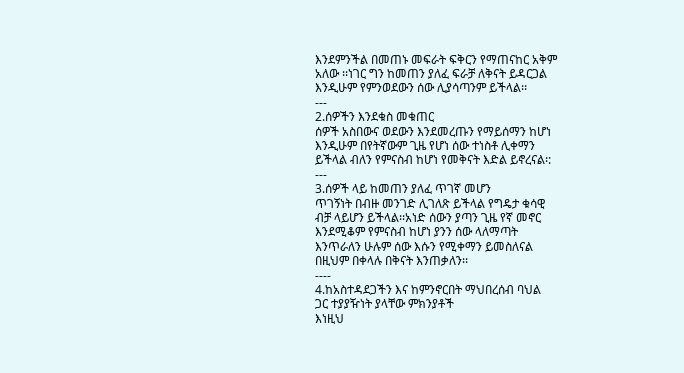እንደምንችል በመጠኑ መፍራት ፍቅርን የማጠናከር አቅም
አለው ፡፡ነገር ግን ከመጠን ያለፈ ፍራቻ ለቅናት ይዳርጋል
እንዲሁም የምንወደውን ሰው ሊያሳጣንም ይችላል፡፡
---
2.ሰዎችን እንደቁስ መቁጠር
ሰዎች አስበውና ወደውን እንደመረጡን የማይሰማን ከሆነ
እንዲሁም በየትኛውም ጊዜ የሆነ ሰው ተነስቶ ሊቀማን
ይችላል ብለን የምናስብ ከሆነ የመቅናት እድል ይኖረናል፡:
---
3.ሰዎች ላይ ከመጠን ያለፈ ጥገኛ መሆን
ጥገኝነት በብዙ መንገድ ሊገለጽ ይችላል የግዴታ ቁሳዊ
ብቻ ላይሆን ይችላል፡፡አነድ ሰውን ያጣን ጊዜ የኛ መኖር
እንደሚቆም የምናስብ ከሆነ ያንን ሰው ላለማጣት
እንጥራለን ሁሉም ሰው እሱን የሚቀማን ይመስለናል
በዚህም በቀላሉ በቅናት እንጠቃለን፡፡
----
4.ከአስተዳደጋችን እና ከምንኖርበት ማህበረሰብ ባህል
ጋር ተያያዥነት ያላቸው ምክንያቶች
እነዚህ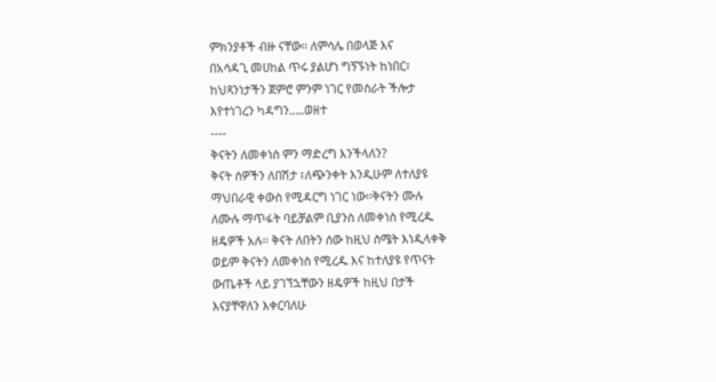ምክንያቶች ብዙ ናቸው፡፡ ለምሳሌ በወላጅ እና
በአሳዳጊ መሀከል ጥሩ ያልሆነ ግኝኙነት ከነበር፣
ከህጻንነታችን ጀምሮ ምንም ነገር የመስራት ችሎታ
እየተነገረን ካዳግን…..ወዘተ
----
ቅናትን ለመቀነስ ምን ማድረግ እንችላለን?
ቅናት ሰዎችን ለበሽታ ፣ለጭንቀት እንዲሁም ለተለያዩ
ማህበራዊ ቀውስ የሚዳርግ ነገር ነው፡፡ቅናትን ሙሉ
ለሙሉ ማጥፋት ባይቻልም ቢያንስ ለመቀነስ የሚረዱ
ዘዴዎች አሉ፡፡ ቅናት ለበትን ሰው ከዚህ ስሜት እነዲላቀቅ
ወይም ቅናትን ለመቀነስ የሚረዱ እና ከተለያዩ የጥናት
ውጤቶች ላይ ያገኘኋቸውን ዘዴዎች ከዚህ በታች
እናያቸዋለን እቀርባለሁ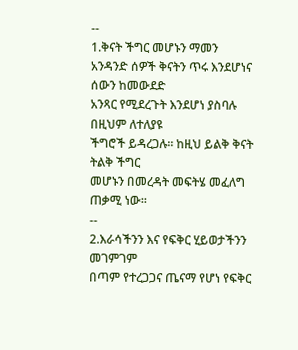--
1.ቅናት ችግር መሆኑን ማመን
አንዳንድ ሰዎች ቅናትን ጥሩ እንደሆነና ሰውን ከመውደድ
አንጻር የሚደረጉት እንደሆነ ያስባሉ በዚህም ለተለያዩ
ችግሮች ይዳረጋሉ፡፡ ከዚህ ይልቅ ቅናት ትልቅ ችግር
መሆኑን በመረዳት መፍትሄ መፈለግ ጠቃሚ ነው፡፡
--
2.እራሳችንን እና የፍቅር ሂይወታችንን መገምገም
በጣም የተረጋጋና ጤናማ የሆነ የፍቅር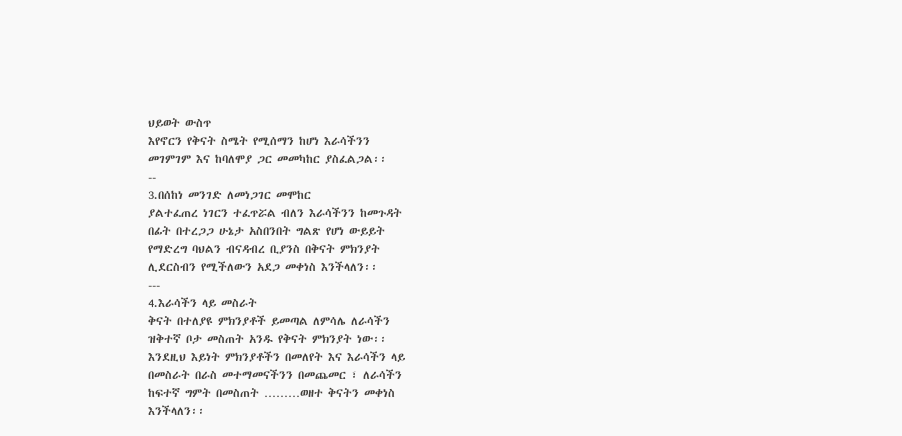ህይወት ውስጥ
እየኖርን የቅናት ስሜት የሚሰማን ከሆነ እራሳችንን
መገምገም እና ከባለሞያ ጋር መመካከር ያስፈልጋል፡፡
--
3.በሰከነ መንገድ ለመነጋገር መሞከር
ያልተፈጠረ ነገርን ተፈጥሯል ብለን እራሳችንን ከመጉዳት
በፊት በተረጋጋ ሁኔታ አስበንበት ግልጽ የሆነ ውይይት
የማድረግ ባህልን ብናዳብረ ቢያንስ በቅናት ምክንያት
ሊደርስብን የሚችለውን አደጋ መቀነስ እንችላለን፡፡
---
4.እራሳችን ላይ መስራት
ቅናት በተለያዩ ምክንያቶች ይመጣል ለምሳሌ ለራሳችን
ዝቅተኛ ቦታ መስጠት አንዱ የቅናት ምክንያት ነው፡፡
እንደዚህ እይነት ምክንያቶችን በመለየት እና እራሳችን ላይ
በመስራት በራስ መተማመናችንን በመጨመር ፣ ለራሳችን
ከፍተኛ ግምት በመስጠት ………ወዘተ ቅናትን መቀነስ
እንችላለን፡፡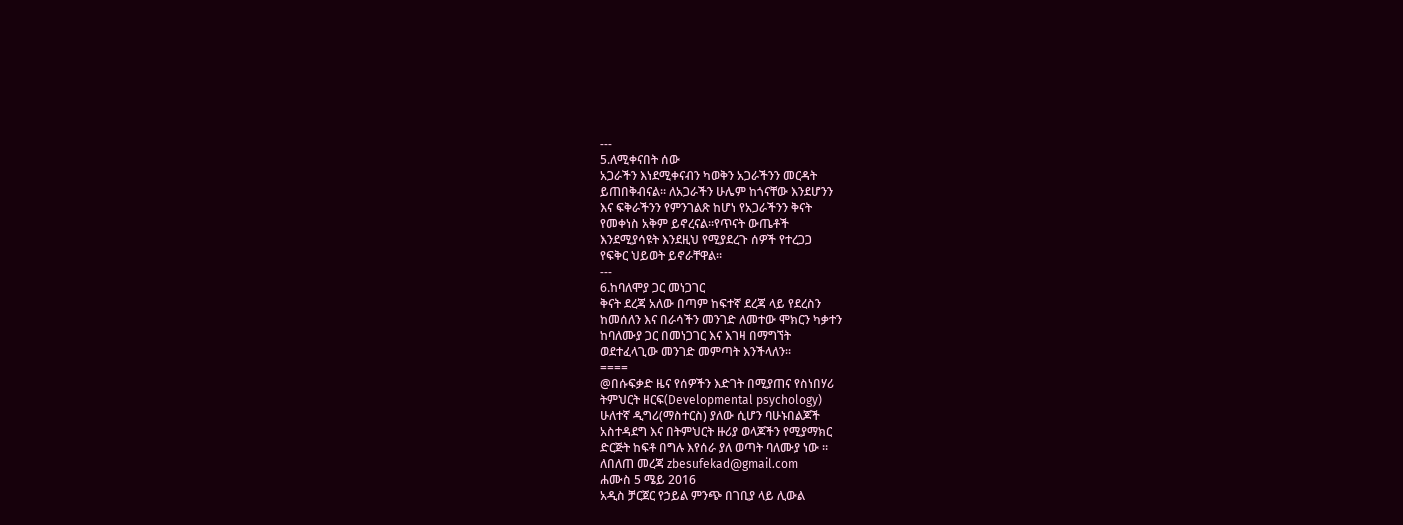---
5.ለሚቀናበት ሰው
አጋራችን እነደሚቀናብን ካወቅን አጋራችንን መርዳት
ይጠበቅብናል፡፡ ለአጋራችን ሁሌም ከጎናቸው እንደሆንን
እና ፍቅራችንን የምንገልጽ ከሆነ የአጋራችንን ቅናት
የመቀነስ አቅም ይኖረናል፡፡የጥናት ውጤቶች
እንደሚያሳዩት እንደዚህ የሚያደረጉ ሰዎች የተረጋጋ
የፍቅር ህይወት ይኖራቸዋል፡፡
---
6.ከባለሞያ ጋር መነጋገር
ቅናት ደረጃ አለው በጣም ከፍተኛ ደረጃ ላይ የደረስን
ከመሰለን እና በራሳችን መንገድ ለመተው ሞክርን ካቃተን
ከባለሙያ ጋር በመነጋገር እና እገዛ በማግኘት
ወደተፈላጊው መንገድ መምጣት እንችላለን፡፡
====
@በሱፍቃድ ዜና የሰዎችን እድገት በሚያጠና የስነበሃሪ
ትምህርት ዘርፍ(Developmental psychology)
ሁለተኛ ዲግሪ(ማስተርስ) ያለው ሲሆን ባሁኑበልጆች
አስተዳደግ እና በትምህርት ዙሪያ ወላጆችን የሚያማክር
ድርጅት ከፍቶ በግሉ እየሰራ ያለ ወጣት ባለሙያ ነው ፡፡
ለበለጠ መረጃ zbesufekad@gmail.com
ሐሙስ 5 ሜይ 2016
አዲስ ቻርጀር የኃይል ምንጭ በገቢያ ላይ ሊውል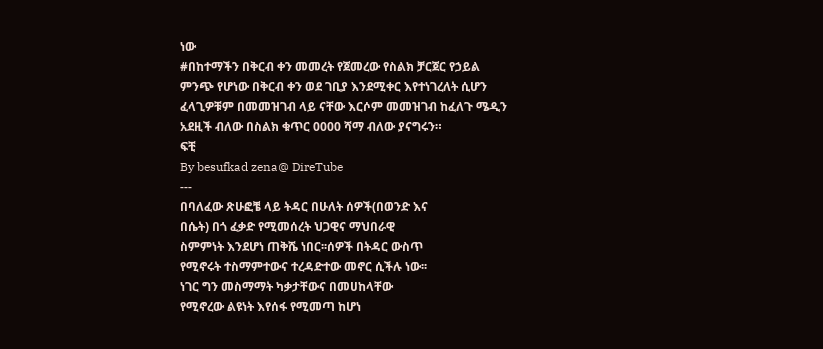ነው
#በከተማችን በቅርብ ቀን መመረት የጀመረው የስልክ ቻርጀር የኃይል ምንጭ የሆነው በቅርብ ቀን ወደ ገቢያ እንደሚቀር እየተነገረለት ሲሆን ፈላጊዎቹም በመመዝገብ ላይ ናቸው እርሶም መመዝገብ ከፈለጉ ሜዲን አደዚች ብለው በስልክ ቁጥር 0000 ሻማ ብለው ያናግሩን።
ፍቺ
By besufkad zena@ DireTube
---
በባለፈው ጽሁፎቼ ላይ ትዳር በሁለት ሰዎች(በወንድ እና
በሴት) በጎ ፈቃድ የሚመሰረት ህጋዊና ማህበራዊ
ስምምነት እንደሆነ ጠቅሼ ነበር፡፡ሰዎች በትዳር ውስጥ
የሚኖሩት ተስማምተውና ተረዳድተው መኖር ሲችሉ ነው፡፡
ነገር ግን መስማማት ካቃታቸውና በመሀከላቸው
የሚኖረው ልዩነት እየሰፋ የሚመጣ ከሆነ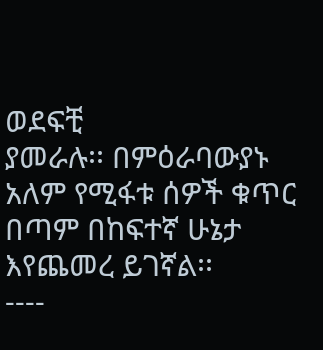ወደፍቺ
ያመራሉ፡፡ በምዕራባውያኑ አለም የሚፋቱ ሰዎች ቁጥር
በጣም በከፍተኛ ሁኔታ እየጨመረ ይገኛል፡፡
----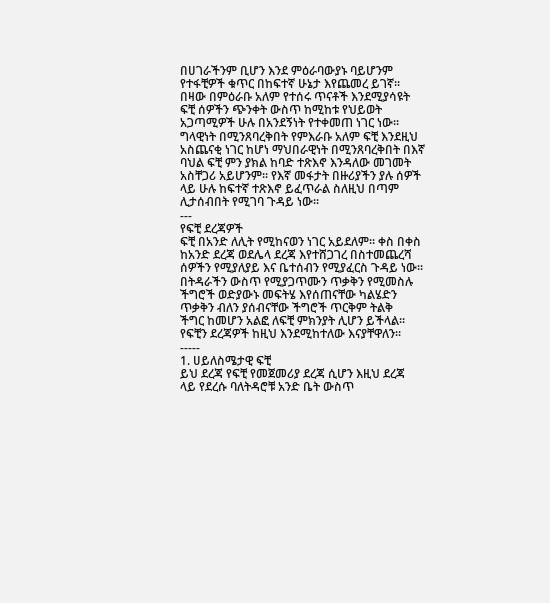በሀገራችንም ቢሆን እንደ ምዕራባውያኑ ባይሆንም
የተፋቺዎች ቁጥር በከፍተኛ ሁኔታ እየጨመረ ይገኛ፡፡
በዛው በምዕራቡ አለም የተሰሩ ጥናቶች እንደሚያሳዩት
ፍቺ ሰዎችን ጭንቀት ውስጥ ከሚከቱ የህይወት
አጋጣሚዎች ሁሉ በአንደኝነት የተቀመጠ ነገር ነው፡፡
ግላዊነት በሚንጸባረቅበት የምእራቡ አለም ፍቺ እንደዚህ
አስጨናቂ ነገር ከሆነ ማህበራዊነት በሚንጸባረቅበት በእኛ
ባህል ፍቺ ምን ያክል ከባድ ተጽእኖ እንዳለው መገመት
አስቸጋሪ አይሆንም፡፡ የእኛ መፋታት በዙሪያችን ያሉ ሰዎች
ላይ ሁሉ ከፍተኛ ተጽእኖ ይፈጥራል ስለዚህ በጣም
ሊታሰብበት የሚገባ ጉዳይ ነው፡፡
---
የፍቺ ደረጃዎች
ፍቺ በአንድ ለሊት የሚከናወን ነገር አይደለም፡፡ ቀስ በቀስ
ከአንድ ደረጃ ወደሌላ ደረጃ እየተሸጋገረ በስተመጨረሻ
ሰዎችን የሚያለያይ እና ቤተሰብን የሚያፈርስ ጉዳይ ነው፡፡
በትዳራችን ውስጥ የሚያጋጥሙን ጥቃቅን የሚመስሉ
ችግሮች ወድያውኑ መፍትሄ እየሰጠናቸው ካልሄድን
ጥቃቅን ብለን ያሰብናቸው ችግሮች ጥርቅም ትልቅ
ችግር ከመሆን አልፎ ለፍቺ ምክንያት ሊሆን ይችላል፡፡
የፍቺን ደረጃዎች ከዚህ እንደሚከተለው እናያቸዋለን፡፡
-----
1. ሀይለስሜታዊ ፍቺ
ይህ ደረጃ የፍቺ የመጀመሪያ ደረጃ ሲሆን እዚህ ደረጃ
ላይ የደረሱ ባለትዳሮቹ አንድ ቤት ውስጥ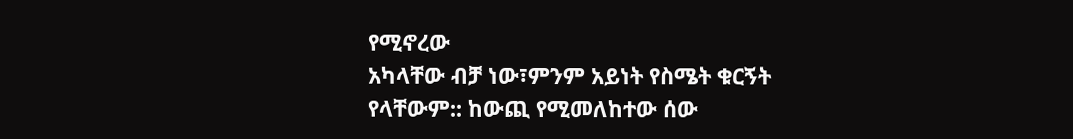የሚኖረው
አካላቸው ብቻ ነው፣ምንም አይነት የስሜት ቁርኝት
የላቸውም:: ከውጪ የሚመለከተው ሰው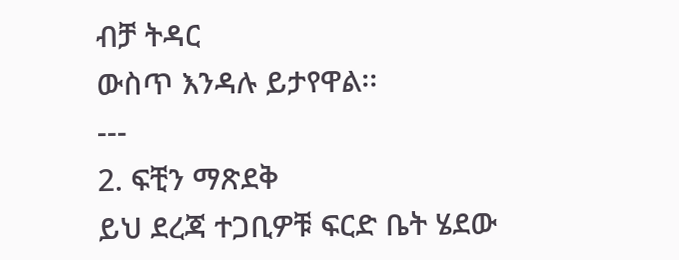ብቻ ትዳር
ውስጥ እንዳሉ ይታየዋል፡፡
---
2. ፍቺን ማጽደቅ
ይህ ደረጃ ተጋቢዎቹ ፍርድ ቤት ሄደው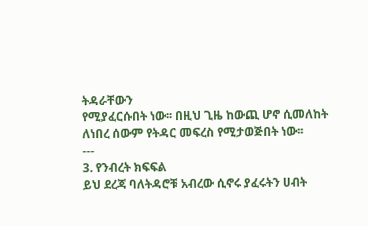ትዳራቸውን
የሚያፈርሱበት ነው፡፡ በዚህ ጊዜ ከውጪ ሆኖ ሲመለከት
ለነበረ ሰውም የትዳር መፍረስ የሚታወጅበት ነው፡፡
---
3. የንብረት ክፍፍል
ይህ ደረጃ ባለትዳሮቹ አብረው ሲኖሩ ያፈሩትን ሀብት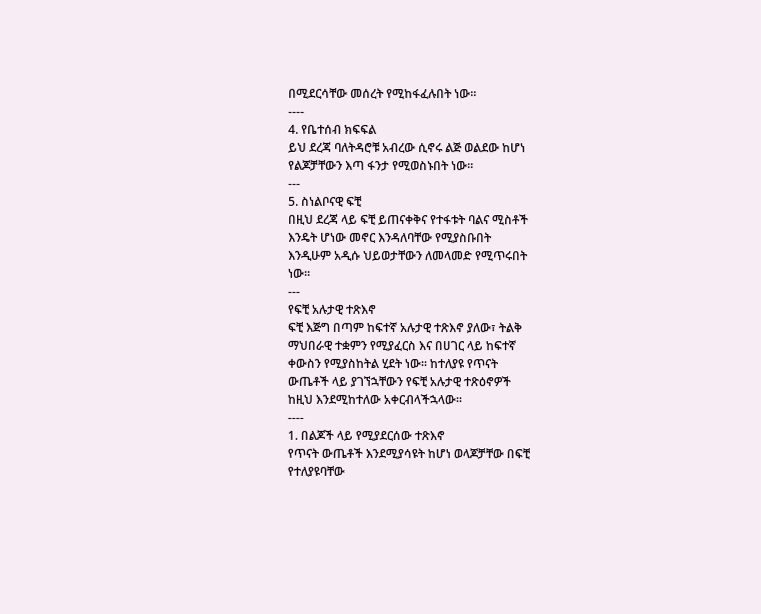በሚደርሳቸው መሰረት የሚከፋፈሉበት ነው፡፡
----
4. የቤተሰብ ክፍፍል
ይህ ደረጃ ባለትዳሮቹ አብረው ሲኖሩ ልጅ ወልደው ከሆነ
የልጆቻቸውን እጣ ፋንታ የሚወስኑበት ነው፡፡
---
5. ስነልቦናዊ ፍቺ
በዚህ ደረጃ ላይ ፍቺ ይጠናቀቅና የተፋቱት ባልና ሚስቶች
እንዴት ሆነው መኖር እንዳለባቸው የሚያስቡበት
እንዲሁም አዲሱ ህይወታቸውን ለመላመድ የሚጥሩበት
ነው፡፡
---
የፍቺ አሉታዊ ተጽእኖ
ፍቺ እጅግ በጣም ከፍተኛ አሉታዊ ተጽእኖ ያለው፣ ትልቅ
ማህበራዊ ተቋምን የሚያፈርስ እና በሀገር ላይ ከፍተኛ
ቀውስን የሚያስከትል ሂደት ነው፡፡ ከተለያዩ የጥናት
ውጤቶች ላይ ያገኘኋቸውን የፍቺ አሉታዊ ተጽዕኖዎች
ከዚህ እንደሚከተለው አቀርብላችኋላው፡፡
----
1. በልጆች ላይ የሚያደርሰው ተጽእኖ
የጥናት ውጤቶች እንደሚያሳዩት ከሆነ ወላጆቻቸው በፍቺ
የተለያዩባቸው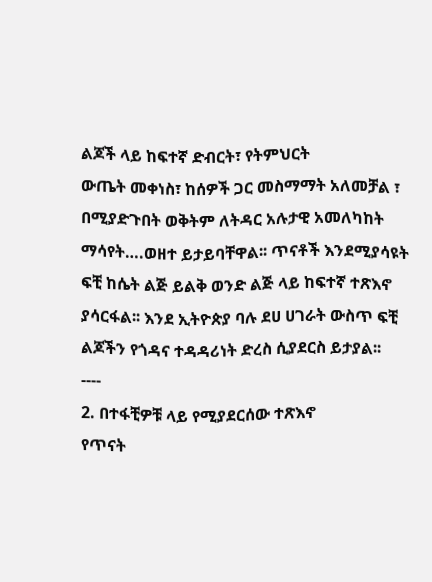ልጆች ላይ ከፍተኛ ድብርት፣ የትምህርት
ውጤት መቀነስ፣ ከሰዎች ጋር መስማማት አለመቻል ፣
በሚያድጉበት ወቅትም ለትዳር አሉታዊ አመለካከት
ማሳየት….ወዘተ ይታይባቸዋል፡፡ ጥናቶች እንደሚያሳዩት
ፍቺ ከሴት ልጅ ይልቅ ወንድ ልጅ ላይ ከፍተኛ ተጽእኖ
ያሳርፋል፡፡ እንደ ኢትዮጵያ ባሉ ደሀ ሀገራት ውስጥ ፍቺ
ልጆችን የጎዳና ተዳዳሪነት ድረስ ሲያደርስ ይታያል፡፡
----
2. በተፋቺዎቹ ላይ የሚያደርሰው ተጽእኖ
የጥናት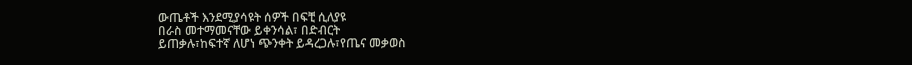ውጤቶች እንደሚያሳዩት ሰዎች በፍቺ ሲለያዩ
በራስ መተማመናቸው ይቀንሳል፣ በድብርት
ይጠቃሉ፣ከፍተኛ ለሆነ ጭንቀት ይዳረጋሉ፣የጤና መቃወስ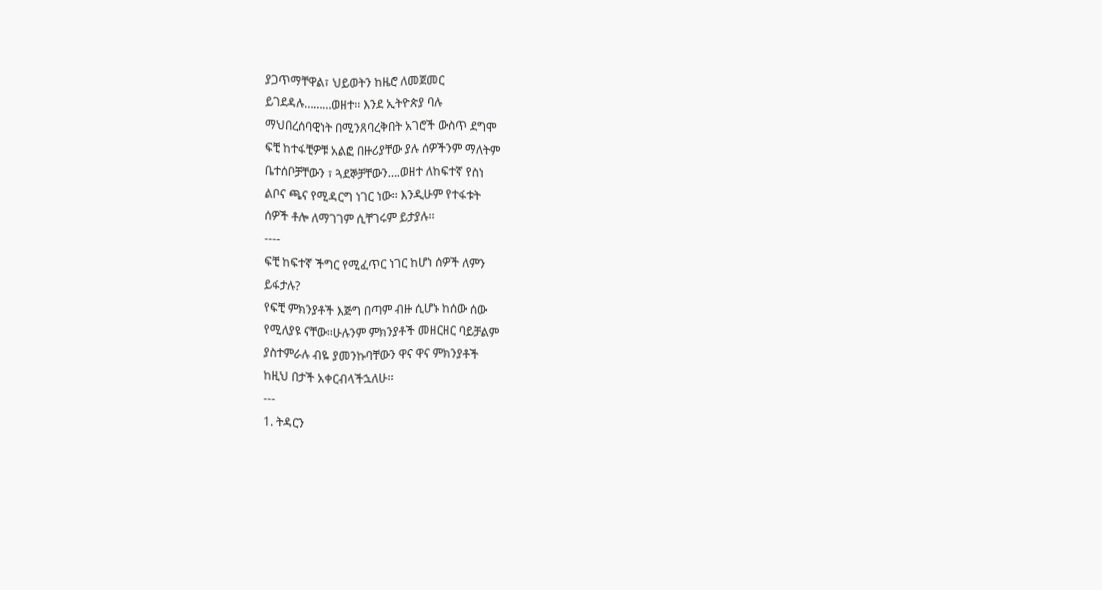ያጋጥማቸዋል፣ ህይወትን ከዜሮ ለመጀመር
ይገደዳሉ………ወዘተ፡፡ እንደ ኢትዮጵያ ባሉ
ማህበረሰባዊነት በሚንጸባረቅበት አገሮች ውስጥ ደግሞ
ፍቺ ከተፋቺዎቹ አልፎ በዙሪያቸው ያሉ ሰዎችንም ማለትም
ቤተሰቦቻቸውን ፣ ጓደኞቻቸውን….ወዘተ ለከፍተኛ የስነ
ልቦና ጫና የሚዳርግ ነገር ነው፡፡ እንዲሁም የተፋቱት
ሰዎች ቶሎ ለማገገም ሲቸገሩም ይታያሉ፡፡
----
ፍቺ ከፍተኛ ችግር የሚፈጥር ነገር ከሆነ ሰዎች ለምን
ይፋታሉ?
የፍቺ ምክንያቶች እጅግ በጣም ብዙ ሲሆኑ ከሰው ሰው
የሚለያዩ ናቸው፡፡ሁሉንም ምክንያቶች መዘርዘር ባይቻልም
ያስተምራሉ ብዬ ያመንኩባቸውን ዋና ዋና ምክንያቶች
ከዚህ በታች አቀርብላችኋለሁ፡፡
---
1. ትዳርን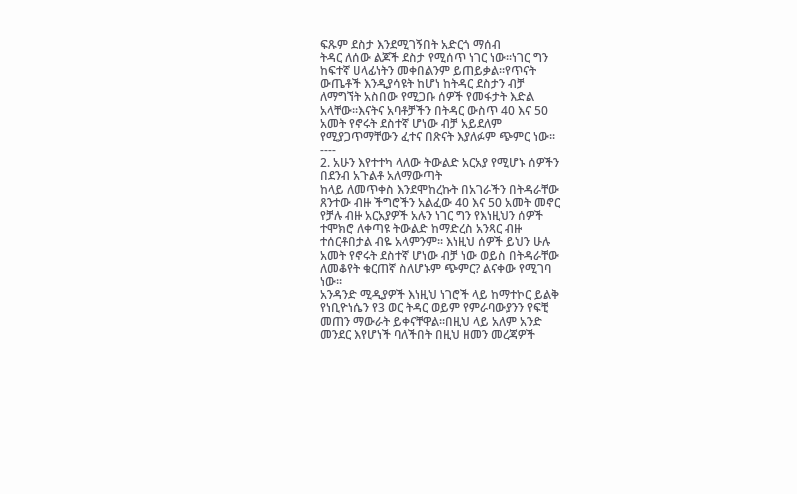ፍጹም ደስታ እንደሚገኝበት አድርጎ ማሰብ
ትዳር ለሰው ልጆች ደስታ የሚሰጥ ነገር ነው፡፡ነገር ግን
ከፍተኛ ሀላፊነትን መቀበልንም ይጠይቃል፡፡የጥናት
ውጤቶች እንዲያሳዩት ከሆነ ከትዳር ደስታን ብቻ
ለማግኘት አስበው የሚጋቡ ሰዎች የመፋታት እድል
አላቸው፡፡እናትና አባቶቻችን በትዳር ውስጥ 40 እና 50
አመት የኖሩት ደስተኛ ሆነው ብቻ አይደለም
የሚያጋጥማቸውን ፈተና በጽናት እያለፉም ጭምር ነው፡፡
----
2. አሁን እየተተካ ላለው ትውልድ አርአያ የሚሆኑ ሰዎችን
በደንብ አጉልቶ አለማውጣት
ከላይ ለመጥቀስ እንደሞከረኩት በአገራችን በትዳራቸው
ጸንተው ብዙ ችግሮችን አልፈው 40 እና 50 አመት መኖር
የቻሉ ብዙ አርአያዎች አሉን ነገር ግን የእነዚህን ሰዎች
ተሞክሮ ለቀጣዩ ትውልድ ከማድረስ አንጻር ብዙ
ተሰርቶበታል ብዬ አላምንም፡፡ እነዚህ ሰዎች ይህን ሁሉ
አመት የኖሩት ደስተኛ ሆነው ብቻ ነው ወይስ በትዳራቸው
ለመቆየት ቁርጠኛ ስለሆኑም ጭምር? ልናቀው የሚገባ
ነው፡፡
አንዳንድ ሚዲያዎች እነዚህ ነገሮች ላይ ከማተኮር ይልቅ
የነቢዮነሴን የ3 ወር ትዳር ወይም የምራባውያንን የፍቺ
መጠን ማውራት ይቀናቸዋል፡፡በዚህ ላይ አለም አንድ
መንደር እየሆነች ባለችበት በዚህ ዘመን መረጃዎች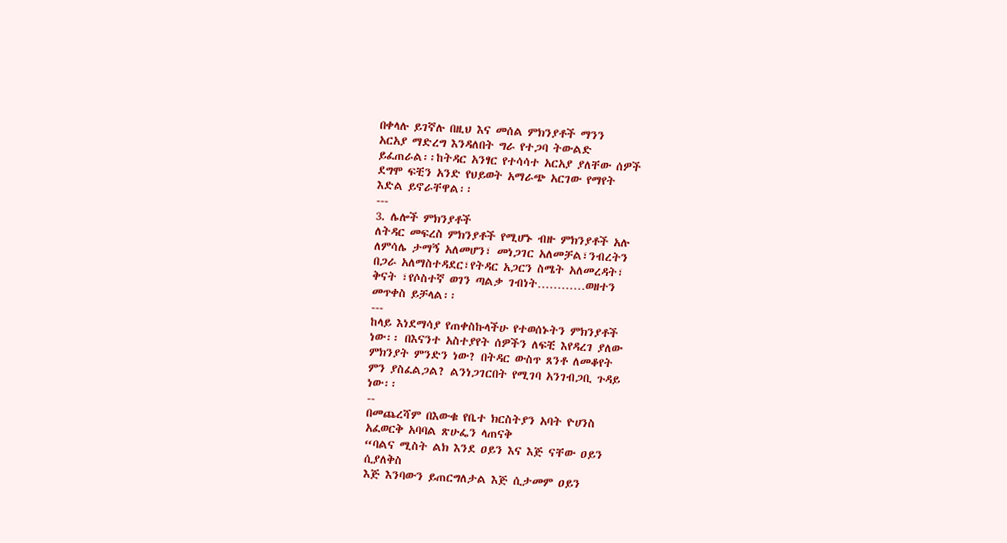በቀላሉ ይገኛሉ በዚህ እና መሰል ምክንያቶች ማንን
አርአያ ማድረግ እንዳለበት ግራ የተጋባ ትውልድ
ይፈጠራል፡፡ከትዳር አንፃር የተሳሳተ አርአያ ያለቸው ሰዎች
ደግሞ ፍቺን አንድ የህይወት አማራጭ አርገው የማየት
እድል ይኖራቸዋል፡፡
---
3. ሌሎች ምክንያቶች
ለትዳር መፍረስ ምክንያቶች የሚሆኑ ብዙ ምክንያቶች አሉ
ለምሳሌ ታማኝ አለመሆን፣ መነጋገር አለመቻል፣ንብረትን
በጋራ አለማስተዳደር፣የትዳር አጋርን ስሜት አለመረዳት፣
ቅናት ፣የሶስተኛ ወገን ጣልቃ ገብነት…………ወዘተን
መጥቀስ ይቻላል፡፡
---
ከላይ እነደማሳያ የጠቀስኩላችሁ የተወሰኑትን ምክንያቶች
ነው፡፡ በእናንተ አስተያየት ሰዎችን ለፍቺ እየዳረገ ያለው
ምክንያት ምንድን ነው? በትዳር ውስጥ ጸንቶ ለመቆየት
ምን ያስፈልጋል? ልንነጋገርበት የሚገባ አንገብጋቢ ጉዳይ
ነው፡፡
--
በመጨረሻም በእውቁ የቤተ ክርስትያን አባት ዮሀንስ
አፈወርቅ አባባል ጽሁፌን ላጠናቅ
“ባልና ሚስት ልክ እንደ ዐይን እና እጅ ናቸው ዐይን
ሲያለቅስ
እጅ እንባውን ይጠርግለታል እጅ ሲታመም ዐይን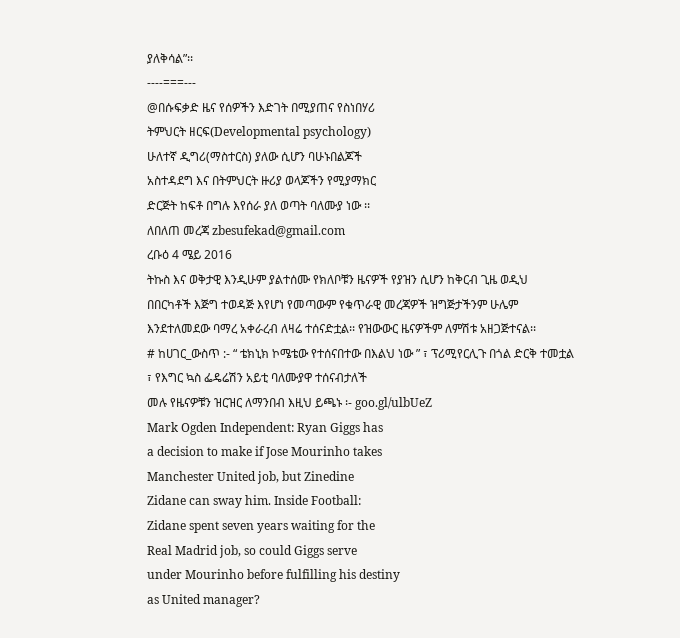ያለቅሳል”፡፡
----===---
@በሱፍቃድ ዜና የሰዎችን እድገት በሚያጠና የስነበሃሪ
ትምህርት ዘርፍ(Developmental psychology)
ሁለተኛ ዲግሪ(ማስተርስ) ያለው ሲሆን ባሁኑበልጆች
አስተዳደግ እና በትምህርት ዙሪያ ወላጆችን የሚያማክር
ድርጅት ከፍቶ በግሉ እየሰራ ያለ ወጣት ባለሙያ ነው ፡፡
ለበለጠ መረጃ zbesufekad@gmail.com
ረቡዕ 4 ሜይ 2016
ትኩስ እና ወቅታዊ እንዲሁም ያልተሰሙ የክለቦቹን ዜናዎች የያዝን ሲሆን ከቅርብ ጊዜ ወዲህ በበርካቶች እጅግ ተወዳጅ እየሆነ የመጣውም የቁጥራዊ መረጃዎች ዝግጅታችንም ሁሌም እንደተለመደው ባማረ አቀራረብ ለዛሬ ተሰናድቷል፡፡ የዝውውር ዜናዎችም ለምሽቱ አዘጋጅተናል፡፡
# ከሀገር_ውስጥ :- “ ቴክኒክ ኮሜቴው የተሰናበተው በእልህ ነው ” ፣ ፕሪሚየርሊጉ በጎል ድርቅ ተመቷል ፣ የእግር ኳስ ፌዴሬሽን አይቲ ባለሙያዋ ተሰናብታለች
መሉ የዜናዎቹን ዝርዝር ለማንበብ እዚህ ይጫኑ ፡- goo.gl/ulbUeZ
Mark Ogden Independent: Ryan Giggs has
a decision to make if Jose Mourinho takes
Manchester United job, but Zinedine
Zidane can sway him. Inside Football:
Zidane spent seven years waiting for the
Real Madrid job, so could Giggs serve
under Mourinho before fulfilling his destiny
as United manager?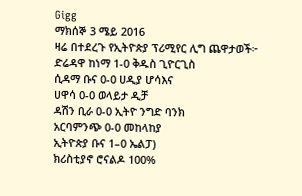Gigg
ማክሰኞ 3 ሜይ 2016
ዛሬ በተደረጉ የኢትዮጵያ ፕሪሚየር ሊግ ጨዋታወች፦
ድሬዳዋ ከነማ 1-0 ቅዱስ ጊዮርጊስ
ሲዳማ ቡና 0-0 ሀዲያ ሆሳእና
ሀዋሳ 0-0 ወላይታ ዲቻ
ዳሽን ቢራ 0-0 ኢትዮ ንግድ ባንክ
አርባምንጭ 0-0 መከላከያ
ኢትዮጵያ ቡና 1–0 ኤልፓ)
ክሪስቲያኖ ሮናልዶ 100%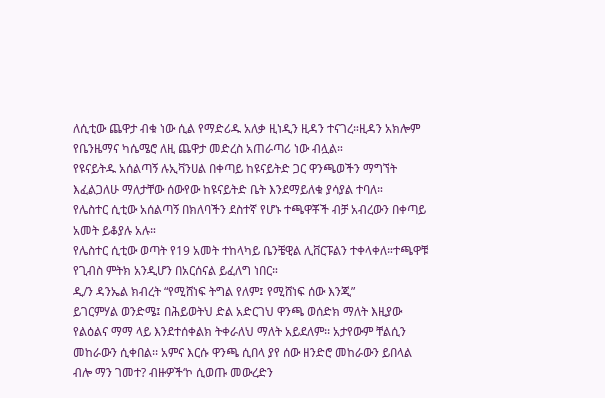ለሲቲው ጨዋታ ብቁ ነው ሲል የማድሪዱ አለቃ ዚነዲን ዚዳን ተናገረ።ዚዳን አክሎም የቤንዜማና ካሴሜሮ ለዚ ጨዋታ መድረስ አጠራጣሪ ነው ብሏል።
የዩናይትዱ አሰልጣኝ ሉኢቫንሀል በቀጣይ ከዩናይትድ ጋር ዋንጫወችን ማግኘት እፈልጋለሁ ማለታቸው ሰውየው ከዩናይትድ ቤት እንደማይለቁ ያሳያል ተባለ።
የሌስተር ሲቲው አሰልጣኝ በክለባችን ደስተኛ የሆኑ ተጫዋቾች ብቻ አብረውን በቀጣይ አመት ይቆያሉ አሉ።
የሌስተር ሲቲው ወጣት የ19 አመት ተከላካይ ቤንቼዊል ሊቨርፑልን ተቀላቀለ።ተጫዋቹ የጊብስ ምትክ አንዲሆን በአርሰናል ይፈለግ ነበር።
ዲ/ን ዳንኤል ክብረት “የሚሸነፍ ትግል የለም፤ የሚሸነፍ ሰው እንጂ”
ይገርምሃል ወንድሜ፤ በሕይወትህ ድል አድርገህ ዋንጫ ወሰድክ ማለት እዚያው የልዕልና ማማ ላይ እንደተሰቀልክ ትቀራለህ ማለት አይደለም፡፡ አታየውም ቸልሲን መከራውን ሲቀበል፡፡ አምና እርሱ ዋንጫ ሲበላ ያየ ሰው ዘንድሮ መከራውን ይበላል ብሎ ማን ገመተ? ብዙዎች‘ኮ ሲወጡ መውረድን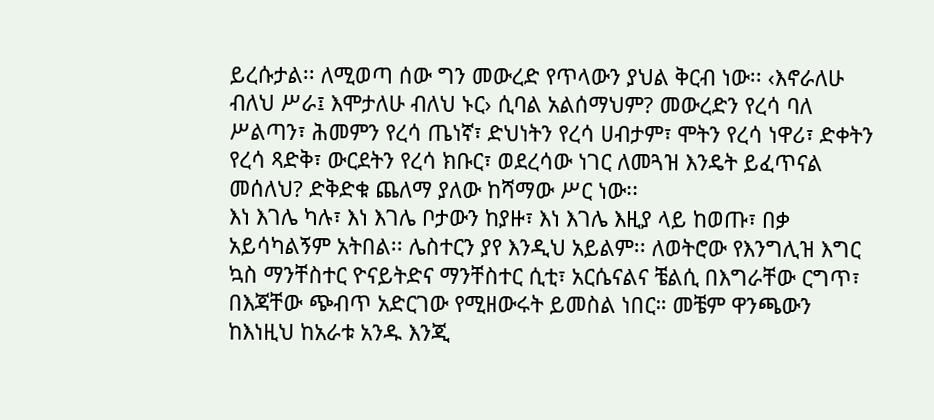ይረሱታል፡፡ ለሚወጣ ሰው ግን መውረድ የጥላውን ያህል ቅርብ ነው፡፡ ‹እኖራለሁ ብለህ ሥራ፤ እሞታለሁ ብለህ ኑር› ሲባል አልሰማህም? መውረድን የረሳ ባለ ሥልጣን፣ ሕመምን የረሳ ጤነኛ፣ ድህነትን የረሳ ሀብታም፣ ሞትን የረሳ ነዋሪ፣ ድቀትን የረሳ ጻድቅ፣ ውርደትን የረሳ ክቡር፣ ወደረሳው ነገር ለመጓዝ እንዴት ይፈጥናል መሰለህ? ድቅድቁ ጨለማ ያለው ከሻማው ሥር ነው፡፡
እነ እገሌ ካሉ፣ እነ እገሌ ቦታውን ከያዙ፣ እነ እገሌ እዚያ ላይ ከወጡ፣ በቃ አይሳካልኝም አትበል፡፡ ሌስተርን ያየ እንዲህ አይልም፡፡ ለወትሮው የእንግሊዝ እግር ኳስ ማንቸስተር ዮናይትድና ማንቸስተር ሲቲ፣ አርሴናልና ቼልሲ በእግራቸው ርግጥ፣ በእጃቸው ጭብጥ አድርገው የሚዘውሩት ይመስል ነበር። መቼም ዋንጫውን ከእነዚህ ከአራቱ አንዱ እንጂ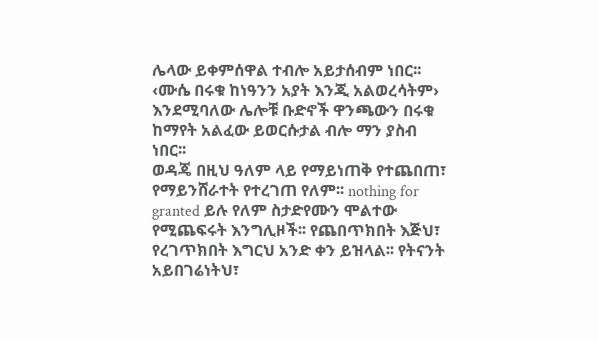ሌላው ይቀምሰዋል ተብሎ አይታሰብም ነበር፡፡ ‹ሙሴ በሩቁ ከነዓንን አያት እንጂ አልወረሳትም› እንደሚባለው ሌሎቹ ቡድኖች ዋንጫውን በሩቁ ከማየት አልፈው ይወርሱታል ብሎ ማን ያስብ ነበር፡፡
ወዳጄ በዚህ ዓለም ላይ የማይነጠቅ የተጨበጠ፣ የማይንሸራተት የተረገጠ የለም፡፡ nothing for granted ይሉ የለም ስታድየሙን ሞልተው የሚጨፍሩት እንግሊዞች፡፡ የጨበጥክበት እጅህ፣ የረገጥክበት እግርህ አንድ ቀን ይዝላል፡፡ የትናንት አይበገሬነትህ፣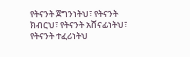የትናንት ጀግንነትህ፣ የትናንት ክብርህ፣ የትናንት አሸናፊነትህ፣ የትናንት ተፈሪነትህ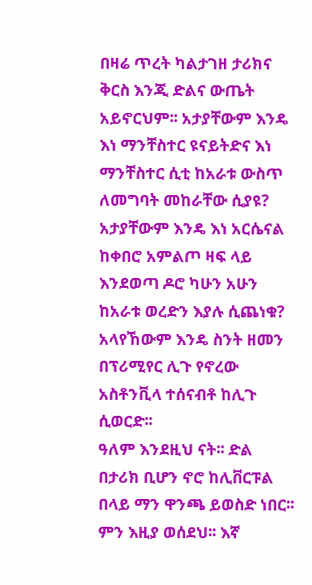በዛሬ ጥረት ካልታገዘ ታሪክና ቅርስ እንጂ ድልና ውጤት አይኖርህም፡፡ አታያቸውም እንዴ እነ ማንቸስተር ዩናይትድና እነ ማንቸስተር ሲቲ ከአራቱ ውስጥ ለመግባት መከራቸው ሲያዩ? አታያቸውም እንዴ እነ አርሴናል ከቀበሮ አምልጦ ዛፍ ላይ እንደወጣ ዶሮ ካሁን አሁን ከአራቱ ወረድን እያሉ ሲጨነቁ? አላየኸውም እንዴ ስንት ዘመን በፕሪሚየር ሊጉ የኖረው አስቶንቪላ ተሰናብቶ ከሊጉ ሲወርድ፡፡
ዓለም እንደዚህ ናት፡፡ ድል በታሪክ ቢሆን ኖሮ ከሊቨርፑል በላይ ማን ዋንጫ ይወስድ ነበር፡፡ ምን እዚያ ወሰደህ፡፡ እኛ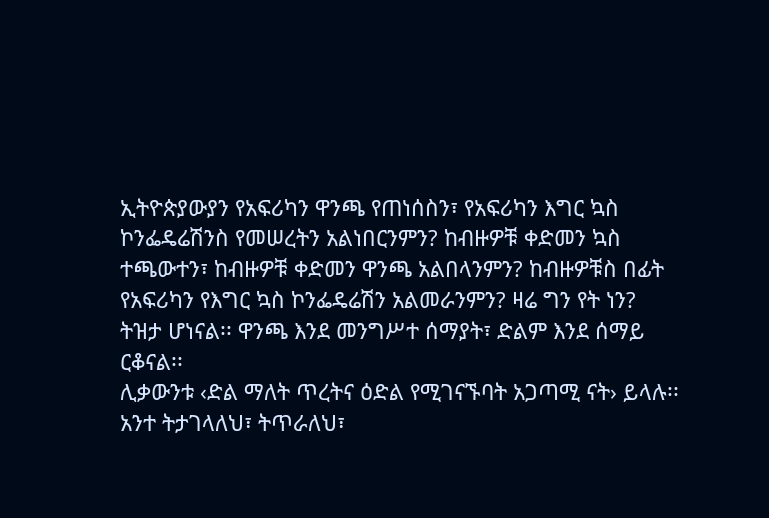ኢትዮጵያውያን የአፍሪካን ዋንጫ የጠነሰስን፣ የአፍሪካን እግር ኳስ ኮንፌዴሬሽንስ የመሠረትን አልነበርንምን? ከብዙዎቹ ቀድመን ኳስ ተጫውተን፣ ከብዙዎቹ ቀድመን ዋንጫ አልበላንምን? ከብዙዎቹስ በፊት የአፍሪካን የእግር ኳስ ኮንፌዴሬሽን አልመራንምን? ዛሬ ግን የት ነን? ትዝታ ሆነናል፡፡ ዋንጫ እንደ መንግሥተ ሰማያት፣ ድልም እንደ ሰማይ ርቆናል፡፡
ሊቃውንቱ ‹ድል ማለት ጥረትና ዕድል የሚገናኙባት አጋጣሚ ናት› ይላሉ፡፡ አንተ ትታገላለህ፣ ትጥራለህ፣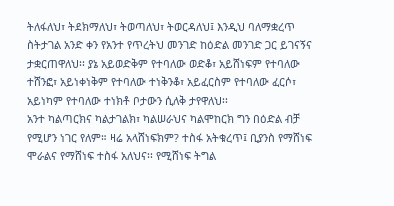ትለፋለህ፣ ትደክማለህ፣ ትወጣለህ፣ ትወርዳለህ፤ እንዲህ ባለማቋረጥ ስትታገል አንድ ቀን የአንተ የጥረትህ መንገድ ከዕድል መንገድ ጋር ይገናኝና ታቋርጠዋለህ፡፡ ያኔ አይወድቅም የተባለው ወድቆ፣ አይሸነፍም የተባለው ተሸንፎ፣ አይነቀነቅም የተባለው ተነቅንቆ፣ አይፈርስም የተባለው ፈርሶ፣ አይነካም የተባለው ተነክቶ ቦታውን ሲለቅ ታየዋለህ፡፡
አንተ ካልጣርክና ካልታገልክ፣ ካልሠራህና ካልሞከርክ ግን በዕድል ብቻ የሚሆን ነገር የለም። ዛሬ አላሸነፍክም? ተስፋ አትቁረጥ፤ ቢያንስ የማሸነፍ ሞራልና የማሸነፍ ተስፋ አለህና፡፡ የሚሸነፍ ትግል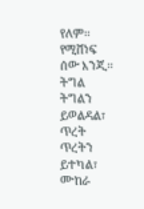የለም፡፡ የሚሸነፍ ሰው እንጂ፡፡ ትግል ትግልን ይወልዳል፣ ጥረት ጥረትን ይተካል፣ ሙከራ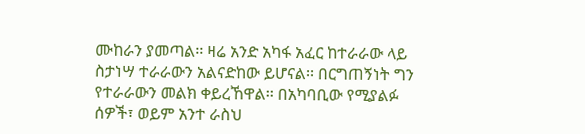ሙከራን ያመጣል፡፡ ዛሬ አንድ አካፋ አፈር ከተራራው ላይ ስታነሣ ተራራውን አልናድከው ይሆናል፡፡ በርግጠኝነት ግን የተራራውን መልክ ቀይረኸዋል፡፡ በአካባቢው የሚያልፉ ሰዎች፣ ወይም አንተ ራስህ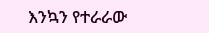እንኳን የተራራው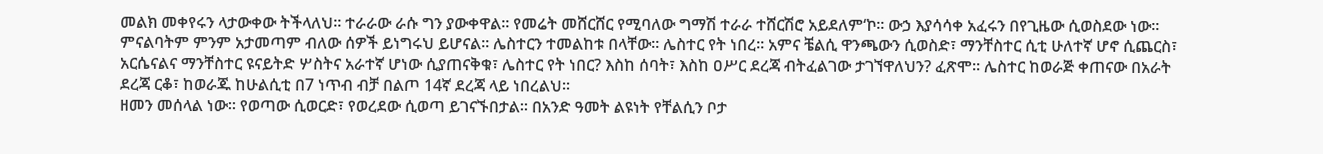መልክ መቀየሩን ላታውቀው ትችላለህ፡፡ ተራራው ራሱ ግን ያውቀዋል፡፡ የመሬት መሸርሸር የሚባለው ግማሽ ተራራ ተሸርሽሮ አይደለም‘ኮ፡፡ ውኃ እያሳሳቀ አፈሩን በየጊዜው ሲወስደው ነው፡፡
ምናልባትም ምንም አታመጣም ብለው ሰዎች ይነግሩህ ይሆናል፡፡ ሌስተርን ተመልከቱ በላቸው። ሌስተር የት ነበረ፡፡ አምና ቼልሲ ዋንጫውን ሲወስድ፣ ማንቸስተር ሲቲ ሁለተኛ ሆኖ ሲጨርስ፣ አርሴናልና ማንቸስተር ዩናይትድ ሦስትና አራተኛ ሆነው ሲያጠናቅቁ፣ ሌስተር የት ነበር? እስከ ሰባት፣ እስከ ዐሥር ደረጃ ብትፈልገው ታገኘዋለህን? ፈጽሞ፡፡ ሌስተር ከወራጅ ቀጠናው በአራት ደረጃ ርቆ፣ ከወራጁ ከሁልሲቲ በ7 ነጥብ ብቻ በልጦ 14ኛ ደረጃ ላይ ነበረልህ፡፡
ዘመን መሰላል ነው፡፡ የወጣው ሲወርድ፣ የወረደው ሲወጣ ይገናኙበታል፡፡ በአንድ ዓመት ልዩነት የቸልሲን ቦታ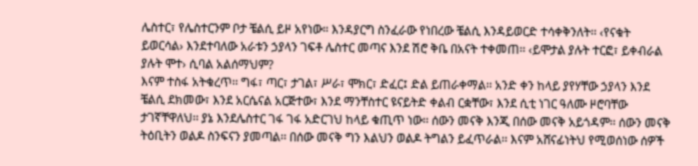ሌስተር፣ የሌስተርንም ቦታ ቼልሲ ይዞ አየነው። እንዳያርግ ስንፈራው የነበረው ቼልሲ እንዳይወርድ ተሳቀቅንለት፡፡ ‹የናቁት ይወርሳል› እንደተባለው አራቱን ኃያላን ገፍቶ ሌስተር መጣና እንደ ሽሮ ቅቤ በአናት ተቀመጠ፡፡ ‹ይሞታል ያሉት ተርፎ፣ ይቀብራል ያሉት ሞተ› ሲባል አልሰማህም?
እናም ተስፋ አትቁረጥ፡፡ ግፋ፣ ጣር፣ ታገል፣ ሥራ፣ ሞክር፣ ድፈር፤ ድል ይጠራቀማል፡፡ አንድ ቀን ከላይ ያየሃቸው ኃያላን እንደ ቼልሲ ደክመው፣ እንደ አርሴናል አርጅተው፣ እንደ ማንቸስተር ዩናይትድ ቀልብ ርቋቸው፣ እንደ ሲቲ ነገር ዓለሙ ዞሮባቸው ታገኛቸዋለህ፡፡ ያኔ እንደሌስተር ገፋ ገፋ አድርገህ ከላይ ቁጢጥ ነው፡፡ ሰውን መናቅ እንጂ በሰው መናቅ አይጎዳም፡፡ ሰውን መናቅ ትዕቢትን ወልዶ ስንፍናን ያመጣል፡፡ በሰው መናቅ ግን እልህን ወልዶ ትግልን ይፈጥራል፡፡ እናም አሸናፊነትህ የሚወሰነው ሰዎች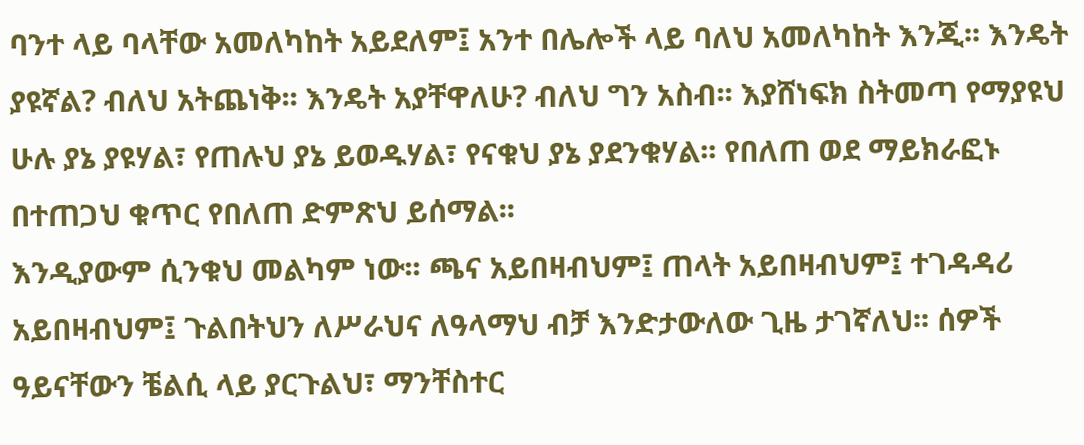ባንተ ላይ ባላቸው አመለካከት አይደለም፤ አንተ በሌሎች ላይ ባለህ አመለካከት እንጂ፡፡ እንዴት ያዩኛል? ብለህ አትጨነቅ፡፡ እንዴት አያቸዋለሁ? ብለህ ግን አስብ፡፡ እያሸነፍክ ስትመጣ የማያዩህ ሁሉ ያኔ ያዩሃል፣ የጠሉህ ያኔ ይወዱሃል፣ የናቁህ ያኔ ያደንቁሃል፡፡ የበለጠ ወደ ማይክራፎኑ በተጠጋህ ቁጥር የበለጠ ድምጽህ ይሰማል፡፡
እንዲያውም ሲንቁህ መልካም ነው፡፡ ጫና አይበዛብህም፤ ጠላት አይበዛብህም፤ ተገዳዳሪ አይበዛብህም፤ ጉልበትህን ለሥራህና ለዓላማህ ብቻ እንድታውለው ጊዜ ታገኛለህ፡፡ ሰዎች ዓይናቸውን ቼልሲ ላይ ያርጉልህ፣ ማንቸስተር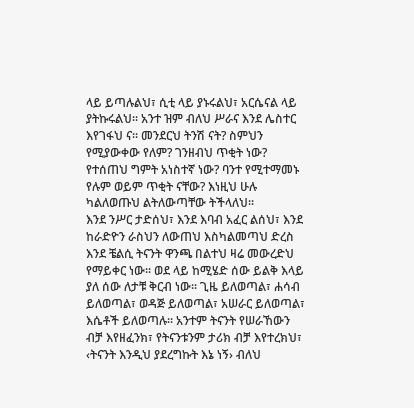ላይ ይጣሉልህ፣ ሲቲ ላይ ያኑሩልህ፣ አርሴናል ላይ ያትኩሩልህ፡፡ አንተ ዝም ብለህ ሥራና እንደ ሌስተር እየገፋህ ና፡፡ መንደርህ ትንሽ ናት? ስምህን የሚያውቀው የለም? ገንዘብህ ጥቂት ነው? የተሰጠህ ግምት አነስተኛ ነው? ባንተ የሚተማመኑ የሉም ወይም ጥቂት ናቸው? እነዚህ ሁሉ ካልለወጡህ ልትለውጣቸው ትችላለህ፡፡
እንደ ንሥር ታድሰህ፣ እንደ እባብ አፈር ልሰህ፣ እንደ ከራድዮን ራስህን ለውጠህ እስካልመጣህ ድረስ እንደ ቼልሲ ትናንት ዋንጫ በልተህ ዛሬ መውረድህ የማይቀር ነው፡፡ ወደ ላይ ከሚሄድ ሰው ይልቅ እላይ ያለ ሰው ለታቹ ቅርብ ነው፡፡ ጊዜ ይለወጣል፣ ሐሳብ ይለወጣል፣ ወዳጅ ይለወጣል፣ አሠራር ይለወጣል፣ እሴቶች ይለወጣሉ፡፡ አንተም ትናንት የሠራኸውን ብቻ እየዘፈንክ፣ የትናንቱንም ታሪክ ብቻ እየተረክህ፣ ‹ትናንት እንዲህ ያደረግኩት እኔ ነኝ› ብለህ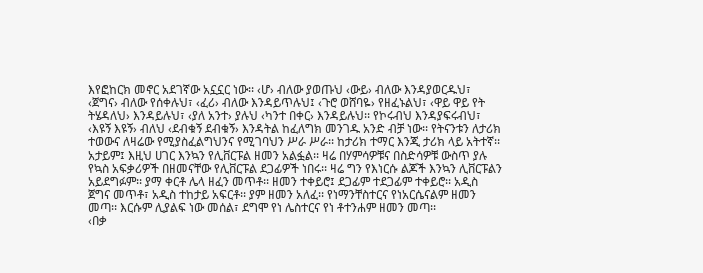እየፎከርክ መኖር አደገኛው አኗኗር ነው፡፡ ‹ሆ› ብለው ያወጡህ ‹ውይ› ብለው እንዳያወርዱህ፣ ‹ጀግና› ብለው የሰቀሉህ፣ ‹ፈሪ› ብለው እንዳይጥሉህ፤ ‹ጉሮ ወሸባዬ› የዘፈኑልህ፣ ‹ዋይ ዋይ የት ትሄዳለህ› እንዳይሉህ፣ ‹ያለ አንተ› ያሉህ ‹ካንተ በቀር› እንዳይሉህ፡፡ የኮሩብህ እንዳያፍሩብህ፣ ‹እዩኝ እዩኝ› ብለህ ‹ደብቁኝ ደብቁኝ› እንዳትል ከፈለግክ መንገዱ አንድ ብቻ ነው፡፡ የትናንቱን ለታሪክ ተወውና ለዛሬው የሚያስፈልግህንና የሚገባህን ሥራ ሥራ፡፡ ከታሪክ ተማር እንጂ ታሪክ ላይ አትተኛ፡፡
አታይም፤ እዚህ ሀገር እንኳን የሊቨርፑል ዘመን አልፏል፡፡ ዛሬ በሃምሳዎቹና በስድሳዎቹ ውስጥ ያሉ የኳስ አፍቃሪዎች በዘመናቸው የሊቨርፑል ደጋፊዎች ነበሩ፡፡ ዛሬ ግን የእነርሱ ልጆች እንኳን ሊቨርፑልን አይደግፉም፡፡ ያማ ቀርቶ ሌላ ዘፈን መጥቶ፡፡ ዘመን ተቀይሮ፤ ደጋፊም ተደጋፊም ተቀይሮ፡፡ አዲስ ጀግና መጥቶ፣ አዲስ ተከታይ አፍርቶ፡፡ ያም ዘመን አለፈ፡፡ የነማንቸስተርና የነአርሴናልም ዘመን መጣ፡፡ እርሱም ሊያልፍ ነው መሰል፣ ደግሞ የነ ሌስተርና የነ ቶተንሐም ዘመን መጣ፡፡
‹በቃ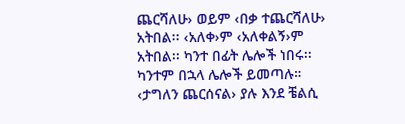ጨርሻለሁ› ወይም ‹በቃ ተጨርሻለሁ› አትበል፡፡ ‹አለቀ›ም ‹አለቀልኝ›ም አትበል፡፡ ካንተ በፊት ሌሎች ነበሩ፡፡ ካንተም በኋላ ሌሎች ይመጣሉ። ‹ታግለን ጨርሰናል› ያሉ እንደ ቼልሲ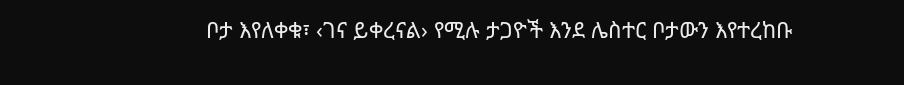ቦታ እየለቀቁ፣ ‹ገና ይቀረናል› የሚሉ ታጋዮች እንደ ሌስተር ቦታውን እየተረከቡ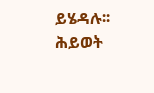ይሄዳሉ፡፡ ሕይወት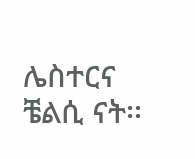ሌስተርና ቼልሲ ናት፡፡